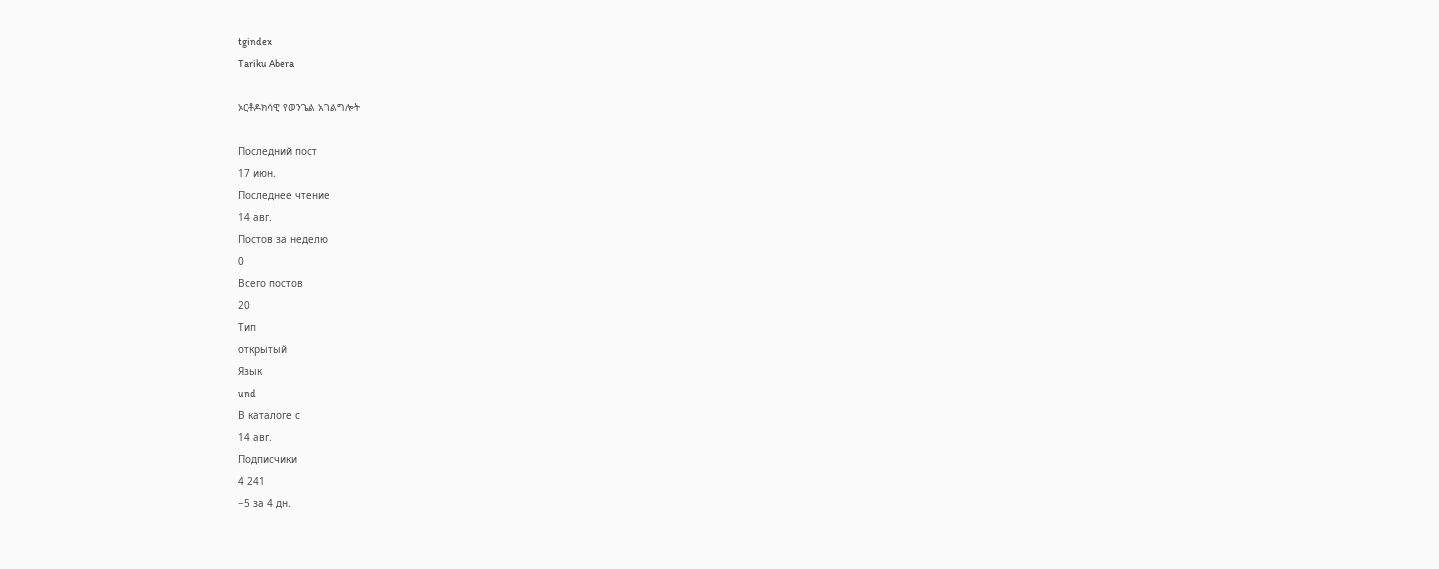tgindex
Tariku Abera

ኦርቶዶክሳዊ የወንጌል አገልግሎት

Последний пост
17 июн.
Последнее чтение
14 авг.
Постов за неделю
0
Всего постов
20
Тип
открытый
Язык
und
В каталоге с
14 авг.
Подписчики
4 241
−5 за 4 дн.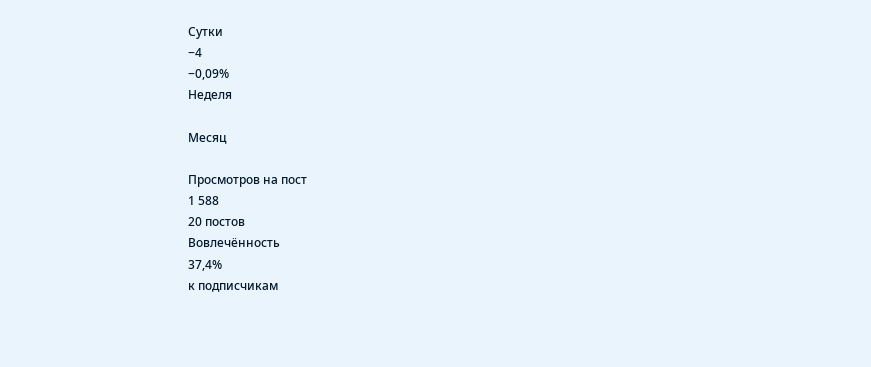Сутки
−4
−0,09%
Неделя

Месяц

Просмотров на пост
1 588
20 постов
Вовлечённость
37,4%
к подписчикам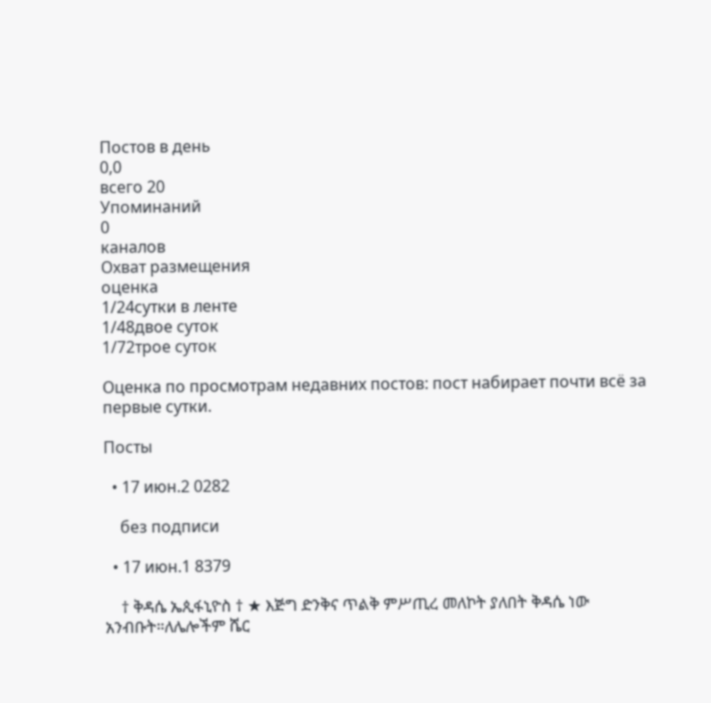Постов в день
0,0
всего 20
Упоминаний
0
каналов
Охват размещения
оценка
1/24сутки в ленте
1/48двое суток
1/72трое суток

Оценка по просмотрам недавних постов: пост набирает почти всё за первые сутки.

Посты

  • 17 июн.2 0282

    без подписи

  • 17 июн.1 8379

    † ቅዳሴ ኤጲፋኒዮስ † ★ እጅግ ድንቅና ጥልቅ ምሥጢረ መለኮት ያለበት ቅዳሴ ነው አንብቡት።ለሌሎችም ሼር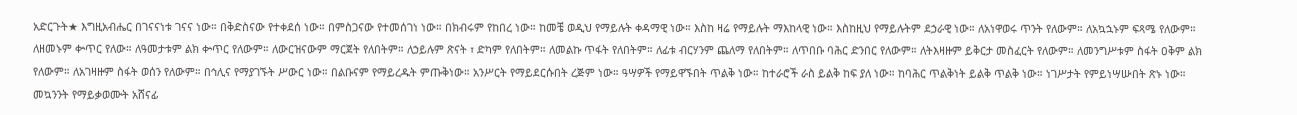አድርጉት★ እግዚአብሔር በገናናነቱ ገናና ነው። በቅድስናው የተቀደሰ ነው። በምስጋናው የተመሰገነ ነው። በክብሩም የከበረ ነው። ከመቼ ወዲህ የማይሉት ቀዳማዊ ነው። እስከ ዛሬ የማይሉት ማእከላዊ ነው። እስከዚህ የማይሉትም ደኃራዊ ነው። ለአነዋወሩ ጥንት የለውም። ለአኳኋኑም ፍጻሜ የለውም። ለዘመኑም ቍጥር የለው። ለዓመታቱም ልክ ቍጥር የለውም። ለውርዝናውም ማርጀት የለበትም። ለኃይሉም ጽናት ፣ ድካም የለበትም። ለመልኩ ጥፋት የለበትም። ለፊቱ ብርሃንም ጨለማ የለበትም። ለጥበቡ ባሕር ድንበር የለውም። ለትእዛዙም ይቅርታ መስፈርት የለውም። ለመንግሥቱም ስፋት ዐቅም ልክ የለውም። ለአገዛዙም ስፋት ወሰን የለውም። በኅሊና የማያገኙት ሥውር ነው። በልቡናም የማይረዱት ምጡቅነው። አንሥርት የማይደርሱበት ረጅም ነው። ዓሣዎች የማይዋኙበት ጥልቅ ነው። ከተራሮች ራስ ይልቅ ከፍ ያለ ነው። ከባሕር ጥልቅነት ይልቅ ጥልቅ ነው። ነገሥታት የምይነሣሡበት ጽኑ ነው። መኳንንት የማይቃወሙት አሸናፊ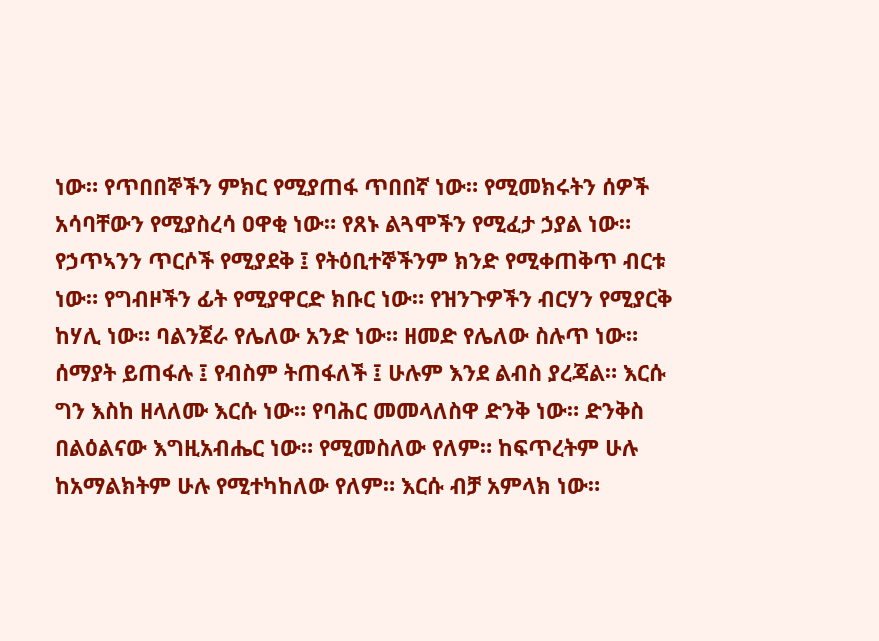ነው። የጥበበኞችን ምክር የሚያጠፋ ጥበበኛ ነው። የሚመክሩትን ሰዎች አሳባቸውን የሚያስረሳ ዐዋቂ ነው። የጸኑ ልጓሞችን የሚፈታ ኃያል ነው። የኃጥኣንን ጥርሶች የሚያደቅ ፤ የትዕቢተኞችንም ክንድ የሚቀጠቅጥ ብርቱ ነው። የግብዞችን ፊት የሚያዋርድ ክቡር ነው። የዝንጉዎችን ብርሃን የሚያርቅ ከሃሊ ነው። ባልንጀራ የሌለው አንድ ነው። ዘመድ የሌለው ስሉጥ ነው። ሰማያት ይጠፋሉ ፤ የብስም ትጠፋለች ፤ ሁሉም እንደ ልብስ ያረጃል። እርሱ ግን እስከ ዘላለሙ እርሱ ነው። የባሕር መመላለስዋ ድንቅ ነው። ድንቅስ በልዕልናው እግዚአብሔር ነው። የሚመስለው የለም። ከፍጥረትም ሁሉ ከአማልክትም ሁሉ የሚተካከለው የለም። እርሱ ብቻ አምላክ ነው።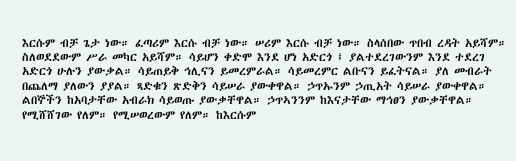እርሱም ብቻ ጌታ ነው። ፈጣሪም እርሱ ብቻ ነው። ሠሪም እርሱ ብቻ ነው። ስላሰበው ጥበብ ረዳት አይሻም። ስለወደደውም ሥራ መካር አይሻም። ሳይሆን ቀድሞ እንደ ሆነ አድርጎ ፤ ያልተደረገውንም እንደ ተደረገ አድርጎ ሁሉን ያውቃል። ሳይጠይቅ ኅሊናን ይመረምራል። ሳይመረምር ልቡናን ይፈትናል። ያለ መብራት በጨለማ ያለውን ያያል። ጻድቁን ጽድቅን ሳይሠራ ያውቀዋል። ኃጥኡንም ኃጢአት ሳይሠራ ያውቀዋል። ልበኞችን ከአባታቸው አብራክ ሳይወጡ ያውቃቸዋል። ኃጥኣንንም ከእናታቸው ማኅፀን ያውቃቸዋል። የሚሸሸገው የለም። የሚሠወረውም የለም። ከእርሱም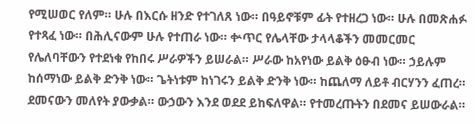የሚሠወር የለም። ሁሉ በእርሱ ዘንድ የተገለጸ ነው። በዓይኖቹም ፊት የተዘረጋ ነው። ሁሉ በመጽሐፉ የተጻፈ ነው። በሕሊናውም ሁሉ የተጠራ ነው። ቍጥር የሌላቸው ታላላቆችን መመርመር የሌለባቸውን የተደነቁ የከበሩ ሥራዎችን ይሠራል። ሥራው ከአየነው ይልቅ ዕፁብ ነው። ኃይሉም ከሰማነው ይልቅ ድንቅ ነው። ጌትነቱም ከነገሩን ይልቅ ድንቅ ነው። ከጨለማ ለይቶ ብርሃንን ፈጠረ። ደመናውን መለየት ያውቃል። ውኃውን እንደ ወደደ ይከፍለዋል። የተመረጡትን በደመና ይሠውራል።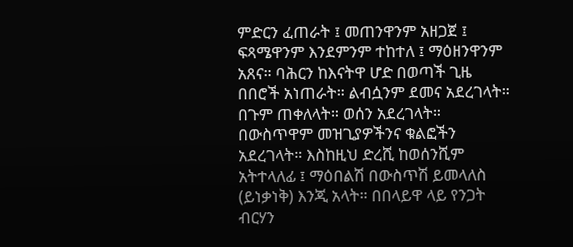ምድርን ፈጠራት ፤ መጠንዋንም አዘጋጀ ፤ ፍጻሜዋንም እንደምንም ተከተለ ፤ ማዕዘንዋንም አጸና። ባሕርን ከእናትዋ ሆድ በወጣች ጊዜ በበሮች አነጠራት። ልብሷንም ደመና አደረገላት። በጉም ጠቀለላት። ወሰን አደረገላት። በውስጥዋም መዝጊያዎችንና ቁልፎችን አደረገላት። እስከዚህ ድረሺ ከወሰንሺም አትተላለፊ ፤ ማዕበልሽ በውስጥሽ ይመላለስ (ይነቃነቅ) እንጂ አላት። በበላይዋ ላይ የንጋት ብርሃን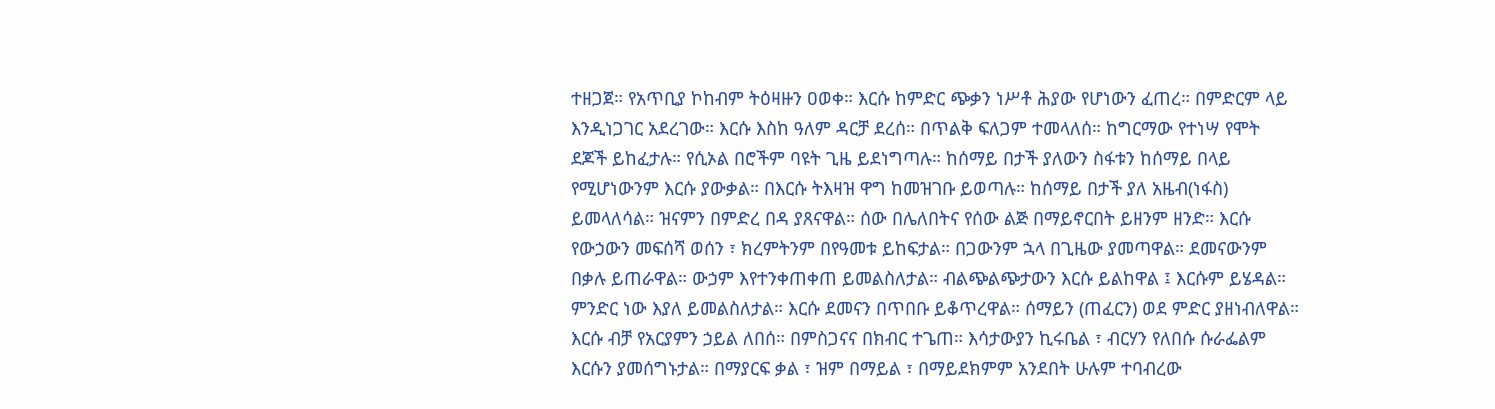ተዘጋጀ። የአጥቢያ ኮከብም ትዕዛዙን ዐወቀ። እርሱ ከምድር ጭቃን ነሥቶ ሕያው የሆነውን ፈጠረ። በምድርም ላይ እንዲነጋገር አደረገው። እርሱ እስከ ዓለም ዳርቻ ደረሰ። በጥልቅ ፍለጋም ተመላለሰ። ከግርማው የተነሣ የሞት ደጆች ይከፈታሉ። የሲኦል በሮችም ባዩት ጊዜ ይደነግጣሉ። ከሰማይ በታች ያለውን ስፋቱን ከሰማይ በላይ የሚሆነውንም እርሱ ያውቃል። በእርሱ ትእዛዝ ዋግ ከመዝገቡ ይወጣሉ። ከሰማይ በታች ያለ አዜብ(ነፋስ) ይመላለሳል። ዝናምን በምድረ በዳ ያጸናዋል። ሰው በሌለበትና የሰው ልጅ በማይኖርበት ይዘንም ዘንድ። እርሱ የውኃውን መፍሰሻ ወሰን ፣ ክረምትንም በየዓመቱ ይከፍታል። በጋውንም ኋላ በጊዜው ያመጣዋል። ደመናውንም በቃሉ ይጠራዋል። ውኃም እየተንቀጠቀጠ ይመልስለታል። ብልጭልጭታውን እርሱ ይልከዋል ፤ እርሱም ይሄዳል። ምንድር ነው እያለ ይመልስለታል። እርሱ ደመናን በጥበቡ ይቆጥረዋል። ሰማይን (ጠፈርን) ወደ ምድር ያዘነብለዋል። እርሱ ብቻ የአርያምን ኃይል ለበሰ። በምስጋናና በክብር ተጌጠ። እሳታውያን ኪሩቤል ፣ ብርሃን የለበሱ ሱራፌልም እርሱን ያመሰግኑታል። በማያርፍ ቃል ፣ ዝም በማይል ፣ በማይደክምም አንደበት ሁሉም ተባብረው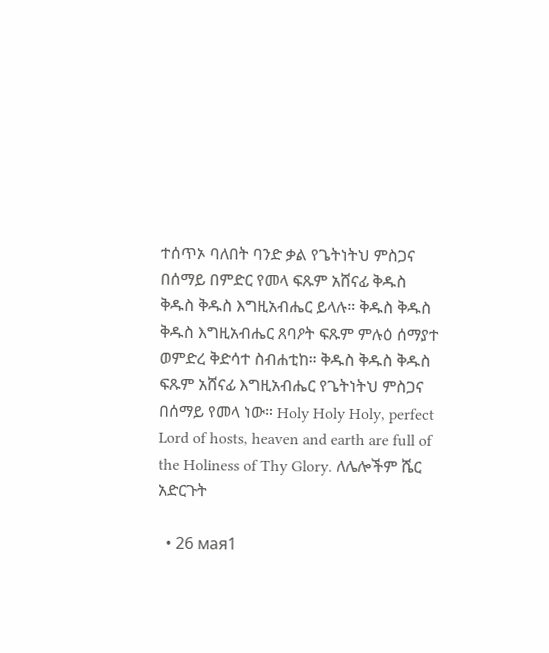ተሰጥኦ ባለበት ባንድ ቃል የጌትነትህ ምስጋና በሰማይ በምድር የመላ ፍጹም አሸናፊ ቅዱስ ቅዱስ ቅዱስ እግዚአብሔር ይላሉ። ቅዱስ ቅዱስ ቅዱስ እግዚአብሔር ጸባዖት ፍጹም ምሉዕ ሰማያተ ወምድረ ቅድሳተ ስብሐቲከ። ቅዱስ ቅዱስ ቅዱስ ፍጹም አሸናፊ እግዚአብሔር የጌትነትህ ምስጋና በሰማይ የመላ ነው። Holy Holy Holy, perfect Lord of hosts, heaven and earth are full of the Holiness of Thy Glory. ለሌሎችም ሼር አድርጉት

  • 26 мая1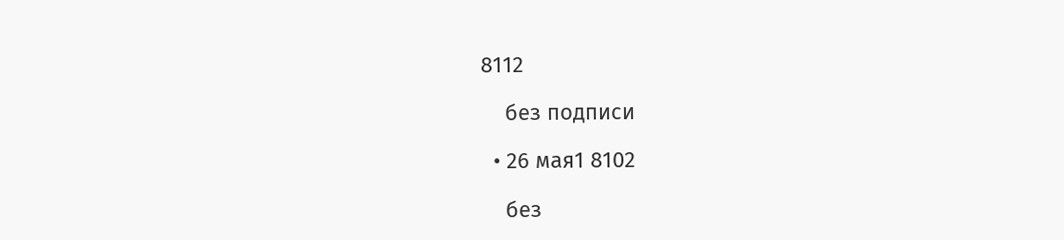8112

    без подписи

  • 26 мая1 8102

    без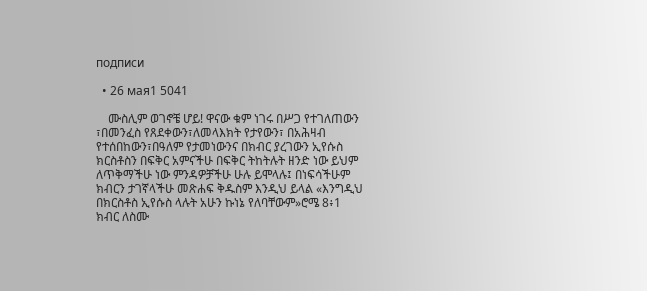подписи

  • 26 мая1 5041

    ሙስሊም ወገኖቼ ሆይ! ዋናው ቁም ነገሩ በሥጋ የተገለጠውን ፣በመንፈስ የጸደቀውን፣ለመላእክት የታየውን፣ በአሕዛብ የተሰበከውን፣በዓለም የታመነውንና በክብር ያረገውን ኢየሱስ ክርስቶስን በፍቅር አምናችሁ በፍቅር ትከትሉት ዘንድ ነው ይህም ለጥቅማችሁ ነው ምንዳዎቻችሁ ሁሉ ይሞላሉ፤ በነፍሳችሁም ክብርን ታገኛላችሁ መጽሐፍ ቅዱስም እንዲህ ይላል «እንግዲህ በክርስቶስ ኢየሱስ ላሉት አሁን ኩነኔ የለባቸውም»ሮሜ 8፥1 ክብር ለስሙ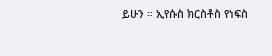ይሁን ። ኢየሱስ ክርስቶስ የነፍስ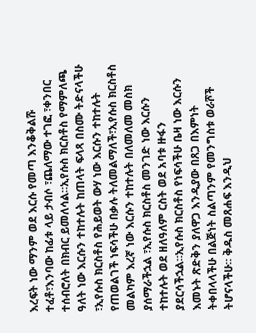እረፍት ነው ማንም ወደ እርሱ የመጣ እንቆቅልሹ ተፈቶ፣እንባው ከፊቱ ላይ ታብሶ ፣ጨለማው ተገፎ ፣ቀንበር ተሰብሮለት በክብር ይመለሳል።ኢየሱስ ክርስቶስ የማምለጫ ዓለት ነው እርሱን ተከተሉት ከጠላት ፍላጻ በስሙ ትድናላችሁ ፣ኢየሱስ ክርስቶስ የሕይወት ውሃ ነው እርሱን ተከተሉት የጠወልገች ነፍሳችሁ በቃሉ ትለመልማለች፣ኢየሱስ ክርስቶስ መልካም እረኛ ነው እርሱን ተከተሉት በለመለመ መስክ ያሰማራችኋል ፣ኢየሱስ ክርስቶስ መንገድ ነው እርሱን ተከተሉት ወደ ዘለዓለም ርስት ወደ አባቱ ዙፋን ያደርሳችኋል።ኢየሱስ ክርስቶስ የነፍሳችሁ ቤዛ ነው እርሱን እመኑት ጽድቅን ያለዋጋ እንዲያው በጸጋ በእምነት ትቀበላላችሁ በልጅነት ስልጣንም የመንግስቱ ወራሾች ትሆናላችሁ። ቅዱስ መጸሐፍ እንዲህ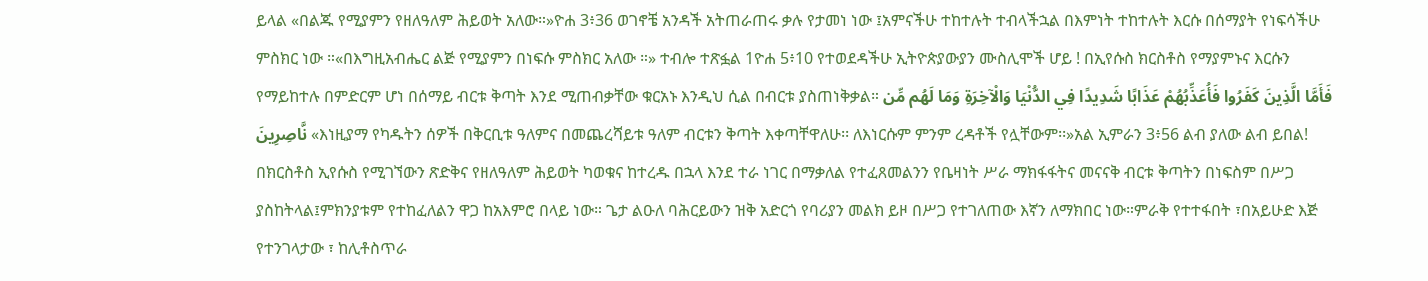ይላል «በልጁ የሚያምን የዘለዓለም ሕይወት አለው።»ዮሐ 3፥36 ወገኖቼ አንዳች አትጠራጠሩ ቃሉ የታመነ ነው ፤አምናችሁ ተከተሉት ተብላችኋል በእምነት ተከተሉት እርሱ በሰማያት የነፍሳችሁ ምስክር ነው ።«በእግዚአብሔር ልጅ የሚያምን በነፍሱ ምስክር አለው ።» ተብሎ ተጽፏል 1ዮሐ 5፥10 የተወደዳችሁ ኢትዮጵያውያን ሙስሊሞች ሆይ ! በኢየሱስ ክርስቶስ የማያምኑና እርሱን የማይከተሉ በምድርም ሆነ በሰማይ ብርቱ ቅጣት እንደ ሚጠብቃቸው ቁርአኑ እንዲህ ሲል በብርቱ ያስጠነቅቃል። فَأَمَّا الَّذِينَ كَفَرُوا فَأُعَذِّبُهُمْ عَذَابًا شَدِيدًا فِي الدُّنْيَا وَالْآخِرَةِ وَمَا لَهُم مِّن نَّاصِرِينَ «እነዚያማ የካዱትን ሰዎች በቅርቢቱ ዓለምና በመጨረሻይቱ ዓለም ብርቱን ቅጣት እቀጣቸዋለሁ፡፡ ለእነርሱም ምንም ረዳቶች የሏቸውም፡፡»አል ኢምራን 3፥56 ልብ ያለው ልብ ይበል! በክርስቶስ ኢየሱስ የሚገኘውን ጽድቅና የዘለዓለም ሕይወት ካወቁና ከተረዱ በኋላ እንደ ተራ ነገር በማቃለል የተፈጸመልንን የቤዛነት ሥራ ማክፋፋትና መናናቅ ብርቱ ቅጣትን በነፍስም በሥጋ ያስከትላል፤ምክንያቱም የተከፈለልን ዋጋ ከአእምሮ በላይ ነው። ጌታ ልዑለ ባሕርይውን ዝቅ አድርጎ የባሪያን መልክ ይዞ በሥጋ የተገለጠው እኛን ለማክበር ነው።ምራቅ የተተፋበት ፣በአይሁድ እጅ የተንገላታው ፣ ከሊቶስጥራ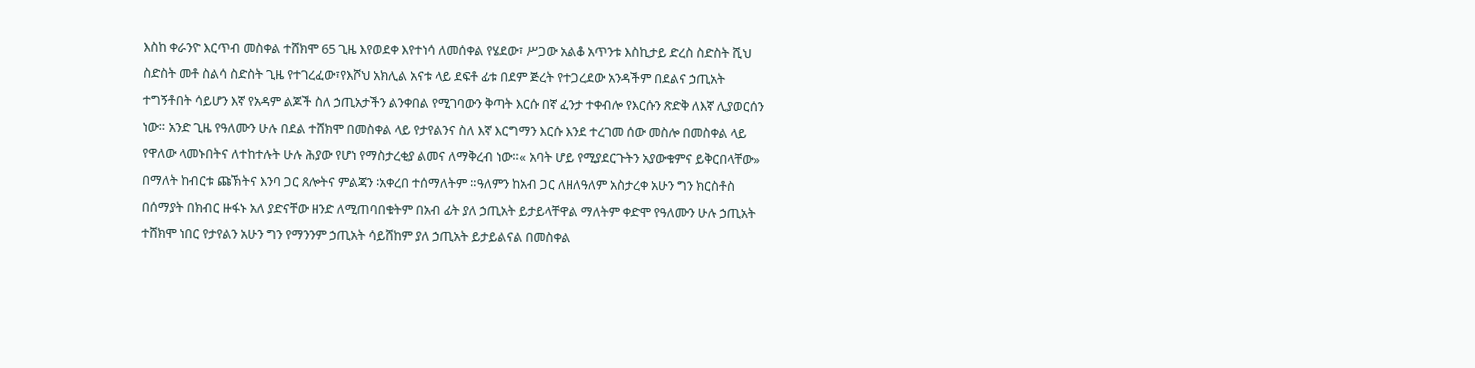እስከ ቀራንዮ እርጥብ መስቀል ተሸክሞ 65 ጊዜ እየወደቀ እየተነሳ ለመሰቀል የሄደው፣ ሥጋው አልቆ አጥንቱ እስኪታይ ድረስ ስድስት ሺህ ስድስት መቶ ስልሳ ስድስት ጊዜ የተገረፈው፣የእሾህ አክሊል አናቱ ላይ ደፍቶ ፊቱ በደም ጅረት የተጋረደው አንዳችም በደልና ኃጢአት ተግኝቶበት ሳይሆን እኛ የአዳም ልጆች ስለ ኃጢአታችን ልንቀበል የሚገባውን ቅጣት እርሱ በኛ ፈንታ ተቀብሎ የእርሱን ጽድቅ ለእኛ ሊያወርሰን ነው። አንድ ጊዜ የዓለሙን ሁሉ በደል ተሸክሞ በመስቀል ላይ የታየልንና ስለ እኛ እርግማን እርሱ እንደ ተረገመ ሰው መስሎ በመስቀል ላይ የዋለው ላመኑበትና ለተከተሉት ሁሉ ሕያው የሆነ የማስታረቂያ ልመና ለማቅረብ ነው።« አባት ሆይ የሚያደርጉትን አያውቁምና ይቅርበላቸው» በማለት ከብርቱ ጩኽትና እንባ ጋር ጸሎትና ምልጃን ፡አቀረበ ተሰማለትም ።ዓለምን ከአብ ጋር ለዘለዓለም አስታረቀ አሁን ግን ክርስቶስ በሰማያት በክብር ዙፋኑ አለ ያድናቸው ዘንድ ለሚጠባበቁትም በአብ ፊት ያለ ኃጢአት ይታይላቸዋል ማለትም ቀድሞ የዓለሙን ሁሉ ኃጢአት ተሸክሞ ነበር የታየልን አሁን ግን የማንንም ኃጢአት ሳይሸከም ያለ ኃጢአት ይታይልናል በመስቀል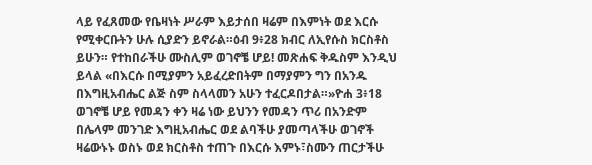ላይ የፈጸመው የቤዛነት ሥራም እይታሰበ ዛሬም በእምነት ወደ እርሱ የሚቀርቡትን ሁሉ ሲያድን ይኖራል።ዕብ 9፥28 ክብር ለኢየሱስ ክርስቶስ ይሁን። የተከበራችሁ ሙስሊም ወገኖቼ ሆይ! መጽሐፍ ቅዱስም እንዲህ ይላል «በእርሱ በሚያምን አይፈረድበትም በማያምን ግን በአንዱ በእግዚአብሔር ልጅ ስም ስላላመን አሁን ተፈርዶበታል።»ዮሐ 3፥18 ወገኖቼ ሆይ የመዳን ቀን ዛሬ ነው ይህንን የመዳን ጥሪ በአንድም በሌላም መንገድ እግዚአብሔር ወደ ልባችሁ ያመጣላችሁ ወገኖች ዛሬውኑኑ ወስኑ ወደ ክርስቶስ ተጠጉ በእርሱ እምኑ፣ስሙን ጠርታችሁ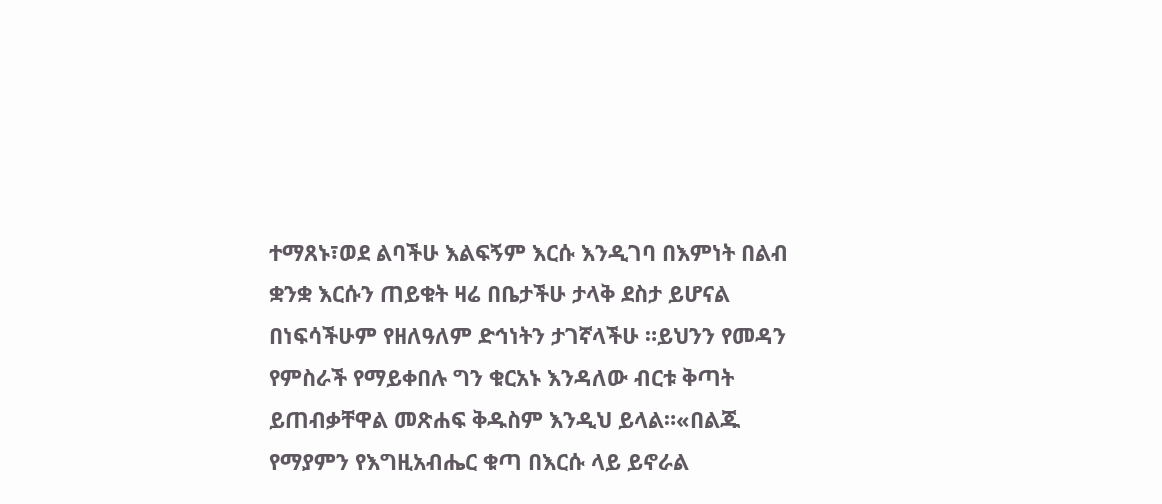ተማጸኑ፣ወደ ልባችሁ እልፍኝም እርሱ እንዲገባ በእምነት በልብ ቋንቋ እርሱን ጠይቁት ዛሬ በቤታችሁ ታላቅ ደስታ ይሆናል በነፍሳችሁም የዘለዓለም ድኅነትን ታገኛላችሁ ።ይህንን የመዳን የምስራች የማይቀበሉ ግን ቁርአኑ እንዳለው ብርቱ ቅጣት ይጠብቃቸዋል መጽሐፍ ቅዱስም እንዲህ ይላል።«በልጁ የማያምን የእግዚአብሔር ቁጣ በእርሱ ላይ ይኖራል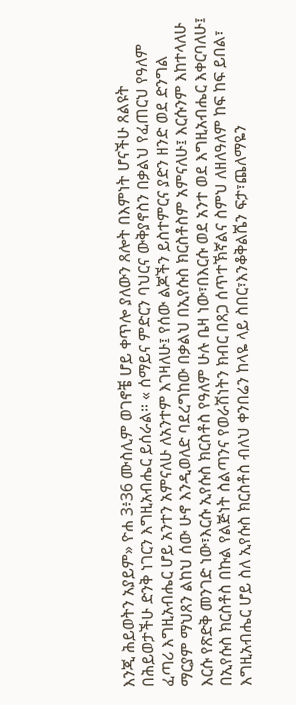እንጂ ሕይወትን አያይም» ዮሐ 3፥36 ሙስሊም ወገኖቼ ሆይ ቀጥሎ ያለውን ጸሎት በእምነት ሆናችሁ ጸልዩት በሕይወታችሁ ድንቅ ነገርን እግዚአብሔር ይሰራል። « ሰማይና ምድርን ባህርና ውቅያኖስን በቃልህ የፈጠርህ የዓለም ፈጣሪ እግዚአብሔር ሆይ አንተን አምናለሁ ለአንተም እገዛለሁ፤ የሰው ልጆችን ይስተምርና ያድን ዘንድ ወደ ድንግል ማርያም ማህጸን ልከህ ሰው ሁኖ እንዲወለድ ባደረግከው በቃልህ በኢየሱስ ክርስቶስም አምናለሁ፤ እርሱንም እከተላለሁ እርሱ የጽድቅ መንገድ ነው፣እርሱ ኢየሱስ ክርስቶስ የዓለም ሁሉ ቤዛ ነው፣በእርሱ ወደ አንተ ወደ እግዚአብሔር እቀርባለሁ፤ በኢየሱስ ክርስቶስ በኩል የልጅነት ስልጣንና የወራሽነትን ክብር በጸጋ ሰጥተኽኛልና ስምህ ለዘለዓለም ከፍ ከፍ ይበል፣ እግዚአብሔር ሆይ ስለ ኢየሱስ ክርስቶስ ብለህ ቀንበሬን ከላዬ ላይ ስበር፣እንቆቅልሼን ፍታ፣ጨለማዬን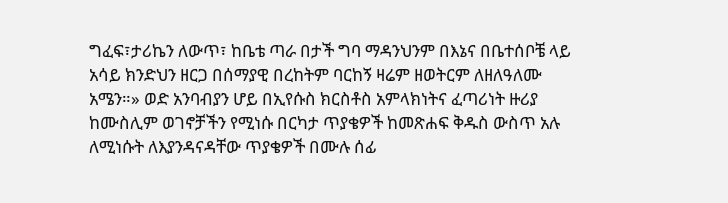ግፈፍ፣ታሪኬን ለውጥ፣ ከቤቴ ጣራ በታች ግባ ማዳንህንም በእኔና በቤተሰቦቼ ላይ አሳይ ክንድህን ዘርጋ በሰማያዊ በረከትም ባርከኝ ዛሬም ዘወትርም ለዘለዓለሙ አሜን።» ወድ አንባብያን ሆይ በኢየሱስ ክርስቶስ አምላክነትና ፈጣሪነት ዙሪያ ከሙስሊም ወገኖቻችን የሚነሱ በርካታ ጥያቄዎች ከመጽሐፍ ቅዱስ ውስጥ አሉ ለሚነሱት ለእያንዳናዳቸው ጥያቄዎች በሙሉ ሰፊ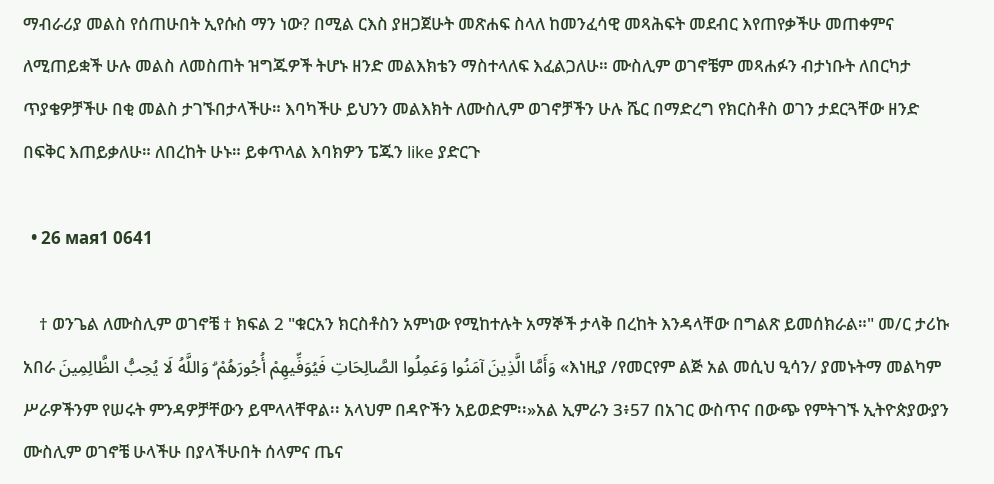ማብራሪያ መልስ የሰጠሁበት ኢየሱስ ማን ነው? በሚል ርእስ ያዘጋጀሁት መጽሐፍ ስላለ ከመንፈሳዊ መጻሕፍት መደብር እየጠየቃችሁ መጠቀምና ለሚጠይቋች ሁሉ መልስ ለመስጠት ዝግጁዎች ትሆኑ ዘንድ መልእክቴን ማስተላለፍ እፈልጋለሁ። ሙስሊም ወገኖቼም መጻሐፉን ብታነቡት ለበርካታ ጥያቄዎቻችሁ በቂ መልስ ታገኙበታላችሁ። እባካችሁ ይህንን መልእክት ለሙስሊም ወገኖቻችን ሁሉ ሼር በማድረግ የክርስቶስ ወገን ታደርጓቸው ዘንድ በፍቅር እጠይቃለሁ። ለበረከት ሁኑ። ይቀጥላል እባክዎን ፔጁን like ያድርጉ

  • 26 мая1 0641

    † ወንጌል ለሙስሊም ወገኖቼ † ክፍል 2 "ቁርአን ክርስቶስን አምነው የሚከተሉት አማኞች ታላቅ በረከት እንዳላቸው በግልጽ ይመሰክራል።" መ/ር ታሪኩ አበራ وَأَمَّا الَّذِينَ آمَنُوا وَعَمِلُوا الصَّالِحَاتِ فَيُوَفِّيهِمْ أُجُورَهُمْ ۗ وَاللَّهُ لَا يُحِبُّ الظَّالِمِينَ «እነዚያ /የመርየም ልጅ አል መሲህ ዒሳን/ ያመኑትማ መልካም ሥራዎችንም የሠሩት ምንዳዎቻቸውን ይሞላላቸዋል፡፡ አላህም በዳዮችን አይወድም፡፡»አል ኢምራን 3፥57 በአገር ውስጥና በውጭ የምትገኙ ኢትዮጵያውያን ሙስሊም ወገኖቼ ሁላችሁ በያላችሁበት ሰላምና ጤና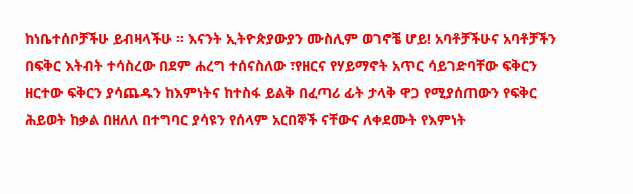ከነቤተሰቦቻችሁ ይብዛላችሁ ። እናንት ኢትዮጵያውያን ሙስሊም ወገኖቼ ሆይ! አባቶቻችሁና አባቶቻችን በፍቅር እትብት ተሳስረው በደም ሐረግ ተሰናስለው ፣የዘርና የሃይማኖት አጥር ሳይገድባቸው ፍቅርን ዘርተው ፍቅርን ያሳጨዱን ከእምነትና ከተስፋ ይልቅ በፈጣሪ ፊት ታላቅ ዋጋ የሚያሰጠውን የፍቅር ሕይወት ከቃል በዘለለ በተግባር ያሳዩን የሰላም አርበኞች ናቸውና ለቀደሙት የእምነት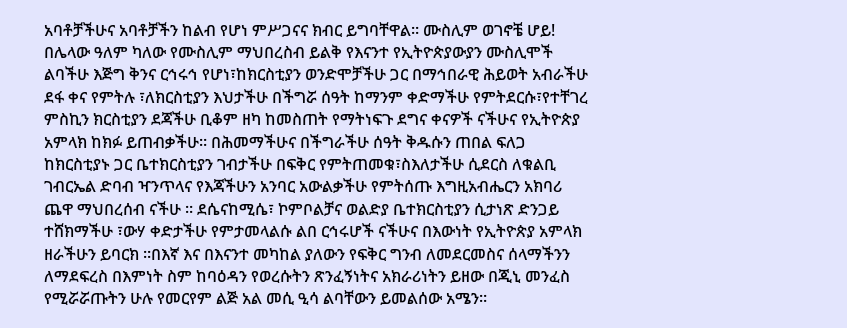አባቶቻችሁና አባቶቻችን ከልብ የሆነ ምሥጋናና ክብር ይግባቸዋል። ሙስሊም ወገኖቼ ሆይ! በሌላው ዓለም ካለው የሙስሊም ማህበረስብ ይልቅ የእናንተ የኢትዮጵያውያን ሙስሊሞች ልባችሁ እጅግ ቅንና ርኅሩኅ የሆነ፣ከክርስቲያን ወንድሞቻችሁ ጋር በማኅበራዊ ሕይወት አብራችሁ ደፋ ቀና የምትሉ ፣ለክርስቲያን እህታችሁ በችግሯ ሰዓት ከማንም ቀድማችሁ የምትደርሱ፣የተቸገረ ምስኪን ክርስቲያን ደጃችሁ ቢቆም ዘካ ከመስጠት የማትነፍጉ ደግና ቀናዎች ናችሁና የኢትዮጵያ አምላክ ከክፉ ይጠብቃችሁ። በሕመማችሁና በችግራችሁ ሰዓት ቅዱሱን ጠበል ፍለጋ ከክርስቲያኑ ጋር ቤተክርስቲያን ገብታችሁ በፍቅር የምትጠመቁ፣ስእለታችሁ ሲደርስ ለቁልቢ ገብርኤል ድባብ ዣንጥላና የእጃችሁን አንባር አውልቃችሁ የምትሰጡ እግዚአብሔርን አክባሪ ጨዋ ማህበረሰብ ናችሁ ። ደሴናከሚሴ፣ ኮምቦልቻና ወልድያ ቤተክርስቲያን ሲታነጽ ድንጋይ ተሸክማችሁ ፣ውሃ ቀድታችሁ የምታመላልሱ ልበ ርኅሩሆች ናችሁና በእውነት የኢትዮጵያ አምላክ ዘራችሁን ይባርክ ።በእኛ እና በእናንተ መካከል ያለውን የፍቅር ግንብ ለመደርመስና ሰላማችንን ለማደፍረስ በእምነት ስም ከባዕዳን የወረሱትን ጽንፈኝነትና አክራሪነትን ይዘው በጂኒ መንፈስ የሚሯሯጡትን ሁሉ የመርየም ልጅ አል መሲ ዒሳ ልባቸውን ይመልሰው አሜን።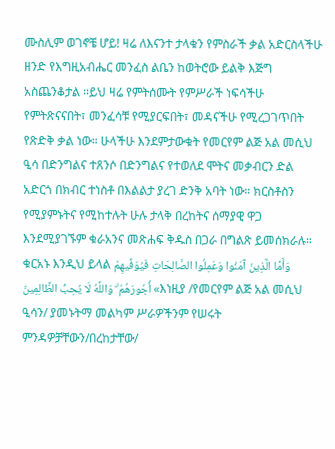ሙስሊም ወገኖቼ ሆይ! ዛሬ ለእናንተ ታላቁን የምስራች ቃል አድርስላችሁ ዘንድ የእግዚአብሔር መንፈስ ልቤን ከወትሮው ይልቅ እጅግ አስጨንቆታል ።ይህ ዛሬ የምትሰሙት የምሥራች ነፍሳችሁ የምትጽናናበት፣ መንፈሳቹ የሚያርፍበት፣ መዳናችሁ የሚረጋገጥበት የጽድቅ ቃል ነው። ሁላችሁ እንደምታውቁት የመርየም ልጅ አል መሲህ ዒሳ በድንግልና ተጸንሶ በድንግልና የተወለደ ሞትና መቃብርን ድል አድርጎ በክብር ተነስቶ በእልልታ ያረገ ድንቅ አባት ነው። ክርስቶስን የሚያምኑትና የሚከተሉት ሁሉ ታላቅ በረከትና ሰማያዊ ዋጋ እንደሚያገኙም ቁራአንና መጽሐፍ ቅዱስ በጋራ በግልጽ ይመሰክራሉ። ቁርአኑ እንዲህ ይላል وَأَمَّا الَّذِينَ آمَنُوا وَعَمِلُوا الصَّالِحَاتِ فَيُوَفِّيهِمْ أُجُورَهُمْ ۗ وَاللَّهُ لَا يُحِبُّ الظَّالِمِينَ «እነዚያ /የመርየም ልጅ አል መሲህ ዒሳን/ ያመኑትማ መልካም ሥራዎችንም የሠሩት ምንዳዎቻቸውን/በረከታቸው/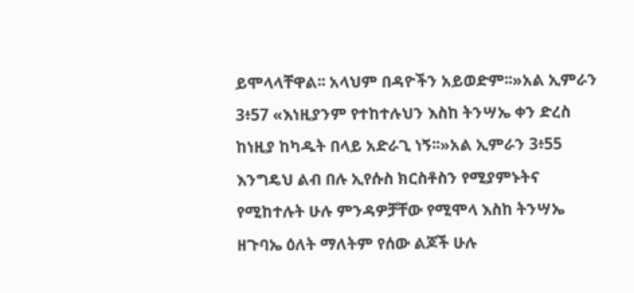ይሞላላቸዋል፡፡ አላህም በዳዮችን አይወድም፡፡»አል ኢምራን 3፥57 «እነዚያንም የተከተሉህን እስከ ትንሣኤ ቀን ድረስ ከነዚያ ከካዱት በላይ አድራጊ ነኝ፡፡»አል ኢምራን 3፥55 እንግዴህ ልብ በሉ ኢየሱስ ክርስቶስን የሚያምኑትና የሚከተሉት ሁሉ ምንዳዎቻቸው የሚሞላ እስከ ትንሣኤ ዘጉባኤ ዕለት ማለትም የሰው ልጆች ሁሉ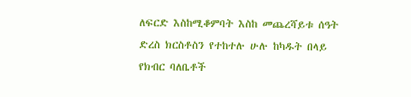ለፍርድ እስከሚቆምባት እስከ መጨረሻይቱ ሰዓት ድረስ ክርስቶስን የተከተሉ ሁሉ ከካዱት በላይ የክብር ባለቤቶች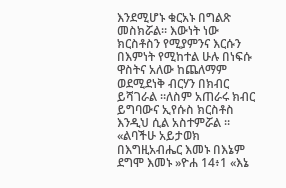እንደሚሆኑ ቁርአኑ በግልጽ መስክሯል። እውነት ነው ክርስቶስን የሚያምንና እርሱን በእምነት የሚከተል ሁሉ በነፍሱ ዋስትና አለው ከጨለማም ወደሚደነቅ ብርሃን በክብር ይሻገራል ።ለስም አጠራሩ ክብር ይግባውና ኢየሱስ ክርስቶስ እንዲህ ሲል አስተምሯል ። «ልባችሁ አይታወክ በእግዚአብሔር እመኑ በእኔም ደግሞ እመኑ »ዮሐ 14፥1 «እኔ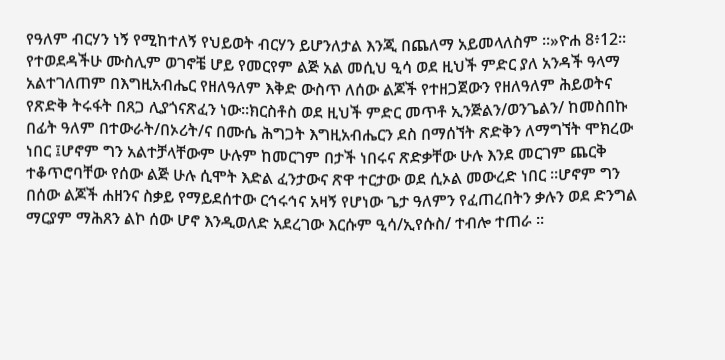የዓለም ብርሃን ነኝ የሚከተለኝ የህይወት ብርሃን ይሆንለታል እንጂ በጨለማ አይመላለስም ።»ዮሐ 8፥12። የተወደዳችሁ ሙስሊም ወገኖቼ ሆይ የመርየም ልጅ አል መሲህ ዒሳ ወደ ዚህች ምድር ያለ አንዳች ዓላማ አልተገለጠም በእግዚአብሔር የዘለዓለም እቅድ ውስጥ ለሰው ልጆች የተዘጋጀውን የዘለዓለም ሕይወትና የጽድቅ ትሩፋት በጸጋ ሊያጎናጽፈን ነው።ክርስቶስ ወደ ዚህች ምድር መጥቶ ኢንጅልን/ወንጌልን/ ከመስበኩ በፊት ዓለም በተውራት/በኦሪት/ና በሙሴ ሕግጋት እግዚአብሔርን ደስ በማሰኘት ጽድቅን ለማግኘት ሞክረው ነበር ፤ሆኖም ግን አልተቻላቸውም ሁሉም ከመርገም በታች ነበሩና ጽድቃቸው ሁሉ እንደ መርገም ጨርቅ ተቆጥሮባቸው የሰው ልጅ ሁሉ ሲሞት እድል ፈንታውና ጽዋ ተርታው ወደ ሲኦል መውረድ ነበር ።ሆኖም ግን በሰው ልጆች ሐዘንና ስቃይ የማይደሰተው ርኅሩኅና አዛኝ የሆነው ጌታ ዓለምን የፈጠረበትን ቃሉን ወደ ድንግል ማርያም ማሕጸን ልኮ ሰው ሆኖ እንዲወለድ አደረገው እርሱም ዒሳ/ኢየሱስ/ ተብሎ ተጠራ ።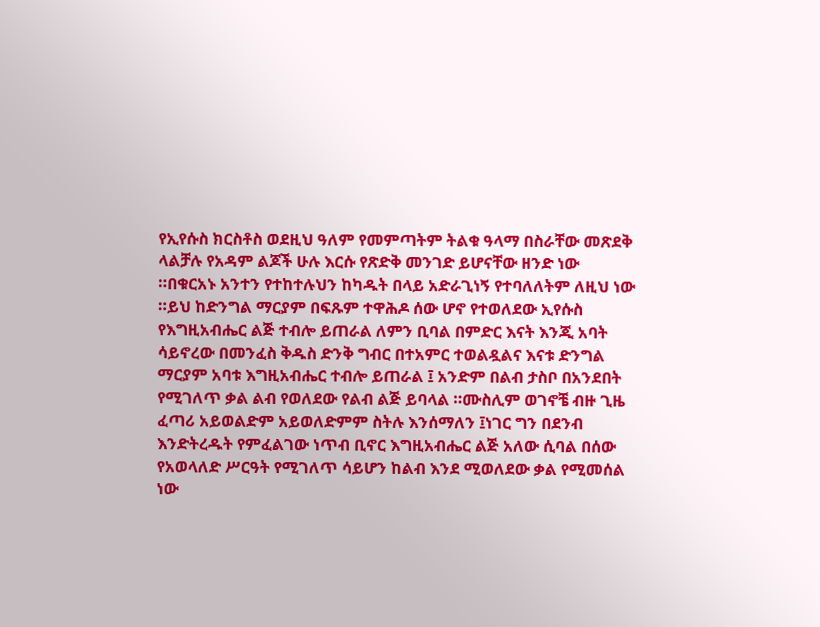የኢየሱስ ክርስቶስ ወደዚህ ዓለም የመምጣትም ትልቁ ዓላማ በስራቸው መጽደቅ ላልቻሉ የአዳም ልጆች ሁሉ እርሱ የጽድቅ መንገድ ይሆናቸው ዘንድ ነው ።በቁርአኑ አንተን የተከተሉህን ከካዱት በላይ አድራጊነኝ የተባለለትም ለዚህ ነው ።ይህ ከድንግል ማርያም በፍጹም ተዋሕዶ ሰው ሆኖ የተወለደው ኢየሱስ የእግዚአብሔር ልጅ ተብሎ ይጠራል ለምን ቢባል በምድር እናት እንጂ አባት ሳይኖረው በመንፈስ ቅዱስ ድንቅ ግብር በተአምር ተወልዷልና እናቱ ድንግል ማርያም አባቱ እግዚአብሔር ተብሎ ይጠራል ፤ አንድም በልብ ታስቦ በአንደበት የሚገለጥ ቃል ልብ የወለደው የልብ ልጅ ይባላል ።ሙስሊም ወገኖቼ ብዙ ጊዜ ፈጣሪ አይወልድም አይወለድምም ስትሉ እንሰማለን ፤ነገር ግን በደንብ እንድትረዱት የምፈልገው ነጥብ ቢኖር እግዚአብሔር ልጅ አለው ሲባል በሰው የአወላለድ ሥርዓት የሚገለጥ ሳይሆን ከልብ እንደ ሚወለደው ቃል የሚመሰል ነው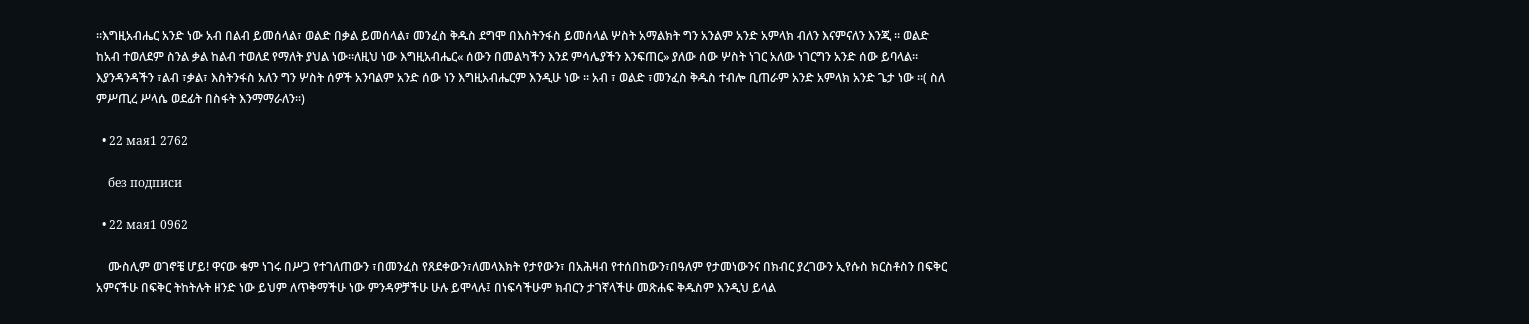።እግዚአብሔር አንድ ነው አብ በልብ ይመሰላል፣ ወልድ በቃል ይመሰላል፣ መንፈስ ቅዱስ ደግሞ በእስትንፋስ ይመሰላል ሦስት አማልክት ግን አንልም አንድ አምላክ ብለን እናምናለን እንጂ ። ወልድ ከአብ ተወለደም ስንል ቃል ከልብ ተወለደ የማለት ያህል ነው።ለዚህ ነው እግዚአብሔር« ሰውን በመልካችን እንደ ምሳሌያችን እንፍጠር» ያለው ሰው ሦስት ነገር አለው ነገርግን አንድ ሰው ይባላል። እያንዳንዳችን ፣ልብ ፣ቃል፣ እስትንፋስ አለን ግን ሦስት ሰዎች አንባልም አንድ ሰው ነን እግዚአብሔርም እንዲሁ ነው ። አብ ፣ ወልድ ፣መንፈስ ቅዱስ ተብሎ ቢጠራም አንድ አምላክ አንድ ጌታ ነው ።( ስለ ምሥጢረ ሥላሴ ወደፊት በስፋት እንማማራለን።)

  • 22 мая1 2762

    без подписи

  • 22 мая1 0962

    ሙስሊም ወገኖቼ ሆይ! ዋናው ቁም ነገሩ በሥጋ የተገለጠውን ፣በመንፈስ የጸደቀውን፣ለመላእክት የታየውን፣ በአሕዛብ የተሰበከውን፣በዓለም የታመነውንና በክብር ያረገውን ኢየሱስ ክርስቶስን በፍቅር አምናችሁ በፍቅር ትከትሉት ዘንድ ነው ይህም ለጥቅማችሁ ነው ምንዳዎቻችሁ ሁሉ ይሞላሉ፤ በነፍሳችሁም ክብርን ታገኛላችሁ መጽሐፍ ቅዱስም እንዲህ ይላል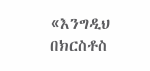«እንግዲህ በክርስቶስ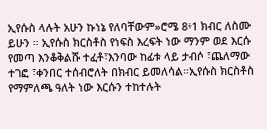ኢየሱስ ላሉት አሁን ኩነኔ የለባቸውም»ሮሜ 8፥1 ክብር ለስሙ ይሁን ። ኢየሱስ ክርስቶስ የነፍስ እረፍት ነው ማንም ወደ እርሱ የመጣ እንቆቅልሹ ተፈቶ፣እንባው ከፊቱ ላይ ታብሶ ፣ጨለማው ተገፎ ፣ቀንበር ተሰብሮለት በክብር ይመለሳል።ኢየሱስ ክርስቶስ የማምለጫ ዓለት ነው እርሱን ተከተሉት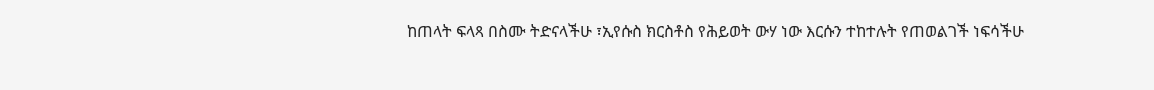ከጠላት ፍላጻ በስሙ ትድናላችሁ ፣ኢየሱስ ክርስቶስ የሕይወት ውሃ ነው እርሱን ተከተሉት የጠወልገች ነፍሳችሁ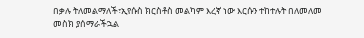በቃሉ ትለመልማለች፣ኢየሱስ ክርስቶስ መልካም እረኛ ነው እርሱን ተከተሉት በለመለመ መስክ ያሰማራችኋል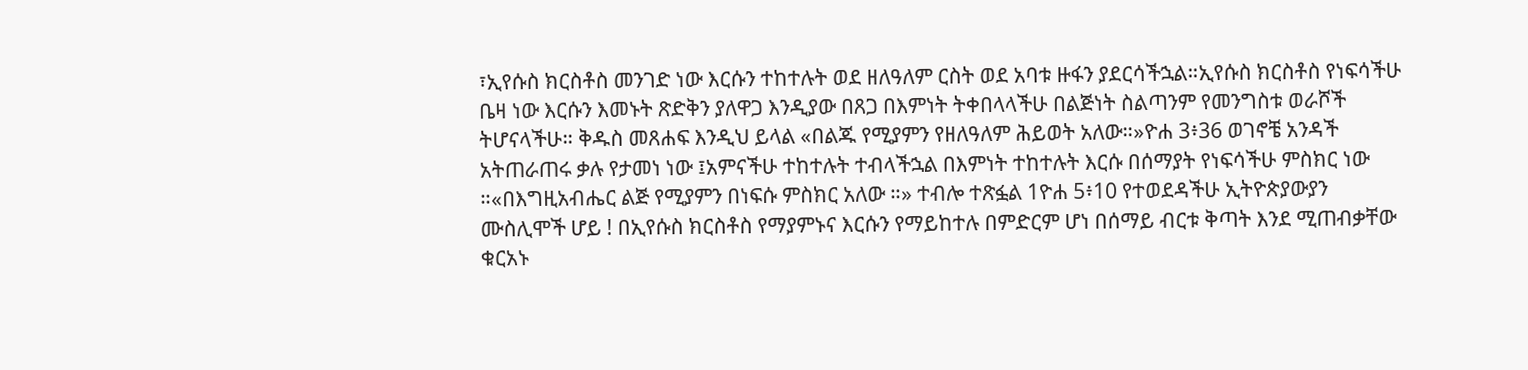፣ኢየሱስ ክርስቶስ መንገድ ነው እርሱን ተከተሉት ወደ ዘለዓለም ርስት ወደ አባቱ ዙፋን ያደርሳችኋል።ኢየሱስ ክርስቶስ የነፍሳችሁ ቤዛ ነው እርሱን እመኑት ጽድቅን ያለዋጋ እንዲያው በጸጋ በእምነት ትቀበላላችሁ በልጅነት ስልጣንም የመንግስቱ ወራሾች ትሆናላችሁ። ቅዱስ መጸሐፍ እንዲህ ይላል «በልጁ የሚያምን የዘለዓለም ሕይወት አለው።»ዮሐ 3፥36 ወገኖቼ አንዳች አትጠራጠሩ ቃሉ የታመነ ነው ፤አምናችሁ ተከተሉት ተብላችኋል በእምነት ተከተሉት እርሱ በሰማያት የነፍሳችሁ ምስክር ነው ።«በእግዚአብሔር ልጅ የሚያምን በነፍሱ ምስክር አለው ።» ተብሎ ተጽፏል 1ዮሐ 5፥10 የተወደዳችሁ ኢትዮጵያውያን ሙስሊሞች ሆይ ! በኢየሱስ ክርስቶስ የማያምኑና እርሱን የማይከተሉ በምድርም ሆነ በሰማይ ብርቱ ቅጣት እንደ ሚጠብቃቸው ቁርአኑ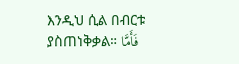እንዲህ ሲል በብርቱ ያስጠነቅቃል። فَأَمَّا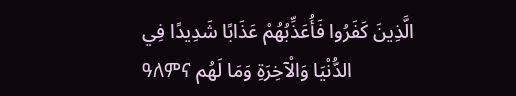الَّذِينَ كَفَرُوا فَأُعَذِّبُهُمْ عَذَابًا شَدِيدًا فِي ዓለምና الدُّنْيَا وَالْآخِرَةِ وَمَا لَهُم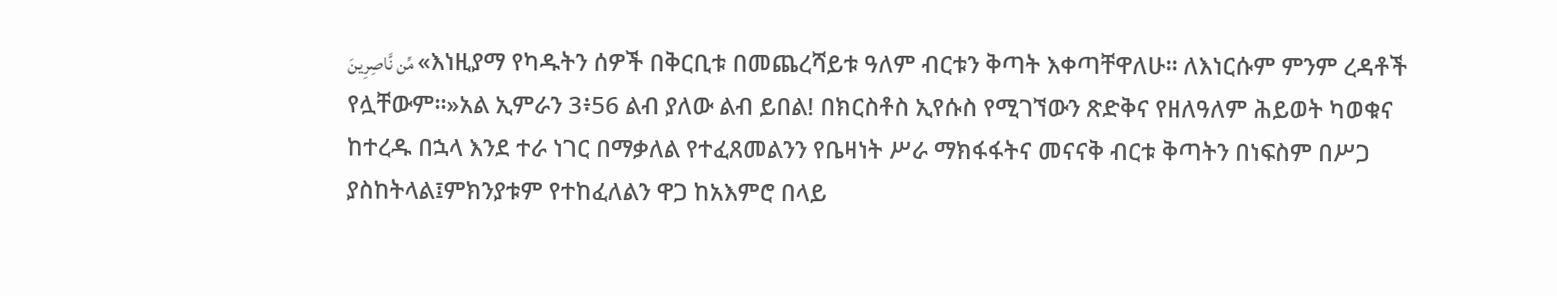مِّن نَّاصِرِينَ «እነዚያማ የካዱትን ሰዎች በቅርቢቱ በመጨረሻይቱ ዓለም ብርቱን ቅጣት እቀጣቸዋለሁ፡፡ ለእነርሱም ምንም ረዳቶች የሏቸውም፡፡»አል ኢምራን 3፥56 ልብ ያለው ልብ ይበል! በክርስቶስ ኢየሱስ የሚገኘውን ጽድቅና የዘለዓለም ሕይወት ካወቁና ከተረዱ በኋላ እንደ ተራ ነገር በማቃለል የተፈጸመልንን የቤዛነት ሥራ ማክፋፋትና መናናቅ ብርቱ ቅጣትን በነፍስም በሥጋ ያስከትላል፤ምክንያቱም የተከፈለልን ዋጋ ከአእምሮ በላይ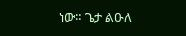ነው። ጌታ ልዑለ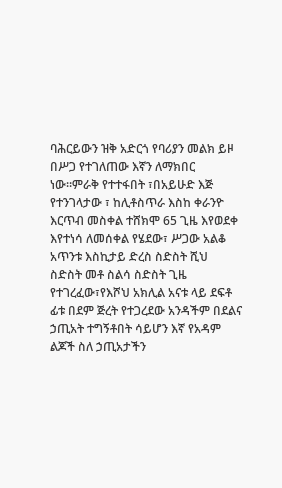ባሕርይውን ዝቅ አድርጎ የባሪያን መልክ ይዞ በሥጋ የተገለጠው እኛን ለማክበር ነው።ምራቅ የተተፋበት ፣በአይሁድ እጅ የተንገላታው ፣ ከሊቶስጥራ እስከ ቀራንዮ እርጥብ መስቀል ተሸክሞ 65 ጊዜ እየወደቀ እየተነሳ ለመሰቀል የሄደው፣ ሥጋው አልቆ አጥንቱ እስኪታይ ድረስ ስድስት ሺህ ስድስት መቶ ስልሳ ስድስት ጊዜ የተገረፈው፣የእሾህ አክሊል አናቱ ላይ ደፍቶ ፊቱ በደም ጅረት የተጋረደው አንዳችም በደልና ኃጢአት ተግኝቶበት ሳይሆን እኛ የአዳም ልጆች ስለ ኃጢአታችን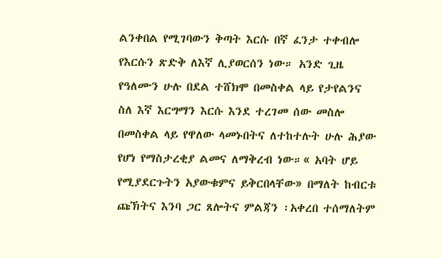ልንቀበል የሚገባውን ቅጣት እርሱ በኛ ፈንታ ተቀብሎ የእርሱን ጽድቅ ለእኛ ሊያወርሰን ነው። አንድ ጊዜ የዓለሙን ሁሉ በደል ተሸክሞ በመስቀል ላይ የታየልንና ስለ እኛ እርግማን እርሱ እንደ ተረገመ ሰው መስሎ በመስቀል ላይ የዋለው ላመኑበትና ለተከተሉት ሁሉ ሕያው የሆነ የማስታረቂያ ልመና ለማቅረብ ነው።« አባት ሆይ የሚያደርጉትን አያውቁምና ይቅርበላቸው» በማለት ከብርቱ ጩኽትና እንባ ጋር ጸሎትና ምልጃን ፡አቀረበ ተሰማለትም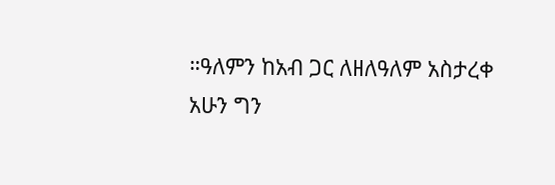።ዓለምን ከአብ ጋር ለዘለዓለም አስታረቀ አሁን ግን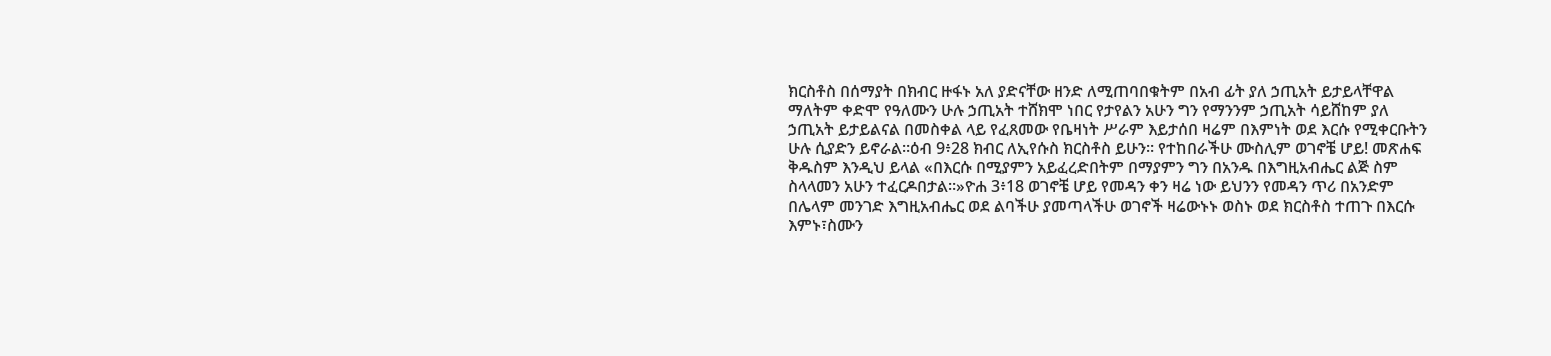ክርስቶስ በሰማያት በክብር ዙፋኑ አለ ያድናቸው ዘንድ ለሚጠባበቁትም በአብ ፊት ያለ ኃጢአት ይታይላቸዋል ማለትም ቀድሞ የዓለሙን ሁሉ ኃጢአት ተሸክሞ ነበር የታየልን አሁን ግን የማንንም ኃጢአት ሳይሸከም ያለ ኃጢአት ይታይልናል በመስቀል ላይ የፈጸመው የቤዛነት ሥራም እይታሰበ ዛሬም በእምነት ወደ እርሱ የሚቀርቡትን ሁሉ ሲያድን ይኖራል።ዕብ 9፥28 ክብር ለኢየሱስ ክርስቶስ ይሁን። የተከበራችሁ ሙስሊም ወገኖቼ ሆይ! መጽሐፍ ቅዱስም እንዲህ ይላል «በእርሱ በሚያምን አይፈረድበትም በማያምን ግን በአንዱ በእግዚአብሔር ልጅ ስም ስላላመን አሁን ተፈርዶበታል።»ዮሐ 3፥18 ወገኖቼ ሆይ የመዳን ቀን ዛሬ ነው ይህንን የመዳን ጥሪ በአንድም በሌላም መንገድ እግዚአብሔር ወደ ልባችሁ ያመጣላችሁ ወገኖች ዛሬውኑኑ ወስኑ ወደ ክርስቶስ ተጠጉ በእርሱ እምኑ፣ስሙን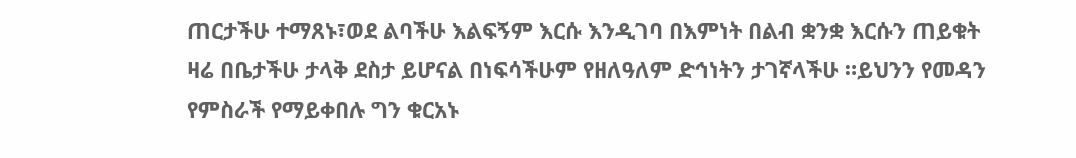ጠርታችሁ ተማጸኑ፣ወደ ልባችሁ እልፍኝም እርሱ እንዲገባ በእምነት በልብ ቋንቋ እርሱን ጠይቁት ዛሬ በቤታችሁ ታላቅ ደስታ ይሆናል በነፍሳችሁም የዘለዓለም ድኅነትን ታገኛላችሁ ።ይህንን የመዳን የምስራች የማይቀበሉ ግን ቁርአኑ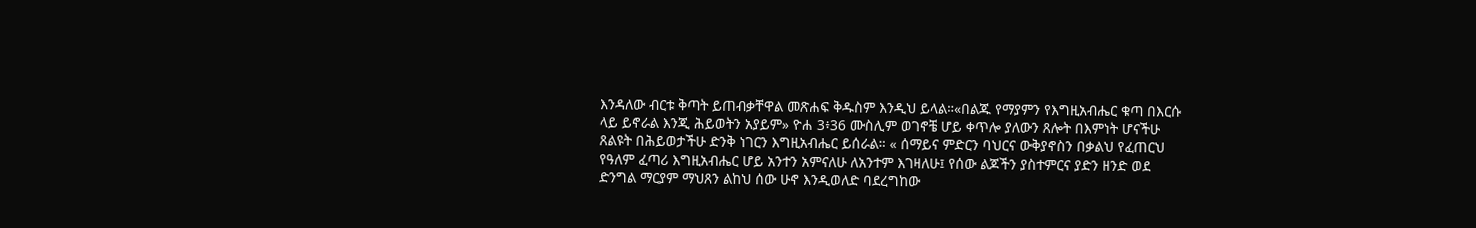እንዳለው ብርቱ ቅጣት ይጠብቃቸዋል መጽሐፍ ቅዱስም እንዲህ ይላል።«በልጁ የማያምን የእግዚአብሔር ቁጣ በእርሱ ላይ ይኖራል እንጂ ሕይወትን አያይም» ዮሐ 3፥36 ሙስሊም ወገኖቼ ሆይ ቀጥሎ ያለውን ጸሎት በእምነት ሆናችሁ ጸልዩት በሕይወታችሁ ድንቅ ነገርን እግዚአብሔር ይሰራል። « ሰማይና ምድርን ባህርና ውቅያኖስን በቃልህ የፈጠርህ የዓለም ፈጣሪ እግዚአብሔር ሆይ አንተን አምናለሁ ለአንተም እገዛለሁ፤ የሰው ልጆችን ያስተምርና ያድን ዘንድ ወደ ድንግል ማርያም ማህጸን ልከህ ሰው ሁኖ እንዲወለድ ባደረግከው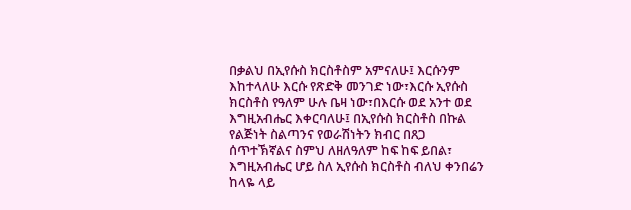በቃልህ በኢየሱስ ክርስቶስም አምናለሁ፤ እርሱንም እከተላለሁ እርሱ የጽድቅ መንገድ ነው፣እርሱ ኢየሱስ ክርስቶስ የዓለም ሁሉ ቤዛ ነው፣በእርሱ ወደ አንተ ወደ እግዚአብሔር እቀርባለሁ፤ በኢየሱስ ክርስቶስ በኩል የልጅነት ስልጣንና የወራሽነትን ክብር በጸጋ ሰጥተኽኛልና ስምህ ለዘለዓለም ከፍ ከፍ ይበል፣ እግዚአብሔር ሆይ ስለ ኢየሱስ ክርስቶስ ብለህ ቀንበሬን ከላዬ ላይ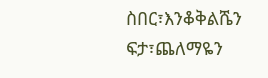ስበር፣እንቆቅልሼን ፍታ፣ጨለማዬን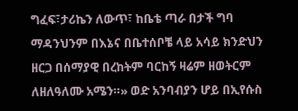ግፈፍ፣ታሪኬን ለውጥ፣ ከቤቴ ጣራ በታች ግባ ማዳንህንም በእኔና በቤተሰቦቼ ላይ አሳይ ክንድህን ዘርጋ በሰማያዊ በረከትም ባርከኝ ዛሬም ዘወትርም ለዘለዓለሙ አሜን።» ወድ አንባብያን ሆይ በኢየሱስ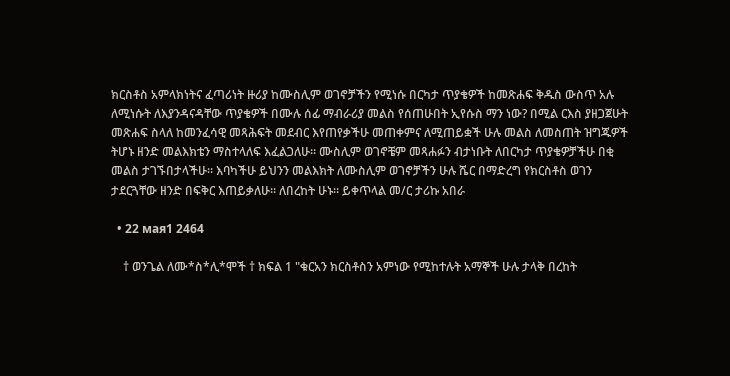ክርስቶስ አምላክነትና ፈጣሪነት ዙሪያ ከሙስሊም ወገኖቻችን የሚነሱ በርካታ ጥያቄዎች ከመጽሐፍ ቅዱስ ውስጥ አሉ ለሚነሱት ለእያንዳናዳቸው ጥያቄዎች በሙሉ ሰፊ ማብራሪያ መልስ የሰጠሁበት ኢየሱስ ማን ነው? በሚል ርእስ ያዘጋጀሁት መጽሐፍ ስላለ ከመንፈሳዊ መጻሕፍት መደብር እየጠየቃችሁ መጠቀምና ለሚጠይቋች ሁሉ መልስ ለመስጠት ዝግጁዎች ትሆኑ ዘንድ መልእክቴን ማስተላለፍ እፈልጋለሁ። ሙስሊም ወገኖቼም መጻሐፉን ብታነቡት ለበርካታ ጥያቄዎቻችሁ በቂ መልስ ታገኙበታላችሁ። እባካችሁ ይህንን መልእክት ለሙስሊም ወገኖቻችን ሁሉ ሼር በማድረግ የክርስቶስ ወገን ታደርጓቸው ዘንድ በፍቅር እጠይቃለሁ። ለበረከት ሁኑ። ይቀጥላል መ/ር ታሪኩ አበራ

  • 22 мая1 2464

    † ወንጌል ለሙ*ስ*ሊ*ሞች † ክፍል 1 "ቁርአን ክርስቶስን አምነው የሚከተሉት አማኞች ሁሉ ታላቅ በረከት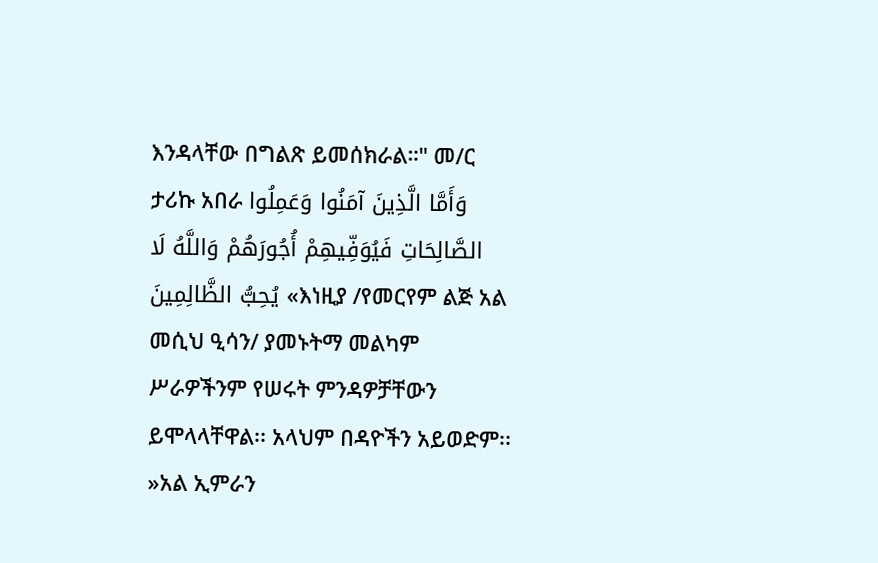እንዳላቸው በግልጽ ይመሰክራል።" መ/ር ታሪኩ አበራ وَأَمَّا الَّذِينَ آمَنُوا وَعَمِلُوا الصَّالِحَاتِ فَيُوَفِّيهِمْ أُجُورَهُمْ وَاللَّهُ لَا يُحِبُّ الظَّالِمِينَ «እነዚያ /የመርየም ልጅ አል መሲህ ዒሳን/ ያመኑትማ መልካም ሥራዎችንም የሠሩት ምንዳዎቻቸውን ይሞላላቸዋል፡፡ አላህም በዳዮችን አይወድም፡፡»አል ኢምራን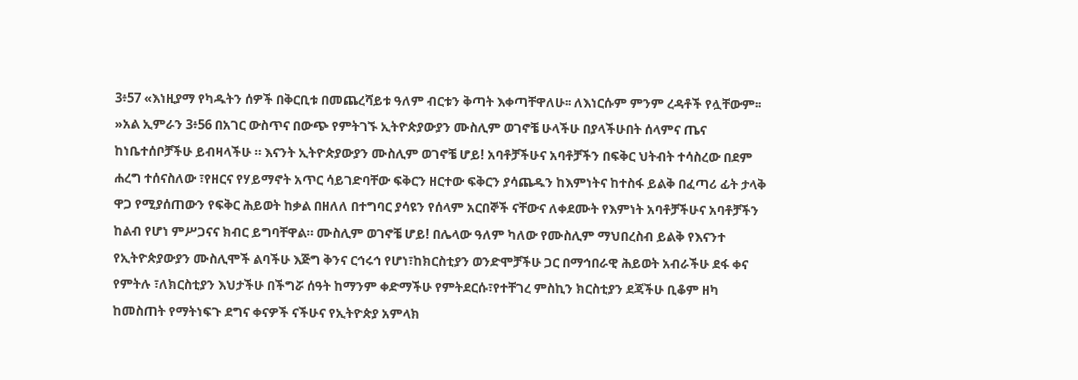3፥57 «እነዚያማ የካዱትን ሰዎች በቅርቢቱ በመጨረሻይቱ ዓለም ብርቱን ቅጣት እቀጣቸዋለሁ፡፡ ለእነርሱም ምንም ረዳቶች የሏቸውም፡፡»አል ኢምራን 3፥56 በአገር ውስጥና በውጭ የምትገኙ ኢትዮጵያውያን ሙስሊም ወገኖቼ ሁላችሁ በያላችሁበት ሰላምና ጤና ከነቤተሰቦቻችሁ ይብዛላችሁ ። እናንት ኢትዮጵያውያን ሙስሊም ወገኖቼ ሆይ! አባቶቻችሁና አባቶቻችን በፍቅር ህትብት ተሳስረው በደም ሐረግ ተሰናስለው ፣የዘርና የሃይማኖት አጥር ሳይገድባቸው ፍቅርን ዘርተው ፍቅርን ያሳጨዱን ከእምነትና ከተስፋ ይልቅ በፈጣሪ ፊት ታላቅ ዋጋ የሚያሰጠውን የፍቅር ሕይወት ከቃል በዘለለ በተግባር ያሳዩን የሰላም አርበኞች ናቸውና ለቀደሙት የእምነት አባቶቻችሁና አባቶቻችን ከልብ የሆነ ምሥጋናና ክብር ይግባቸዋል። ሙስሊም ወገኖቼ ሆይ! በሌላው ዓለም ካለው የሙስሊም ማህበረስብ ይልቅ የእናንተ የኢትዮጵያውያን ሙስሊሞች ልባችሁ እጅግ ቅንና ርኅሩኅ የሆነ፣ከክርስቲያን ወንድሞቻችሁ ጋር በማኅበራዊ ሕይወት አብራችሁ ደፋ ቀና የምትሉ ፣ለክርስቲያን እህታችሁ በችግሯ ሰዓት ከማንም ቀድማችሁ የምትደርሱ፣የተቸገረ ምስኪን ክርስቲያን ደጃችሁ ቢቆም ዘካ ከመስጠት የማትነፍጉ ደግና ቀናዎች ናችሁና የኢትዮጵያ አምላክ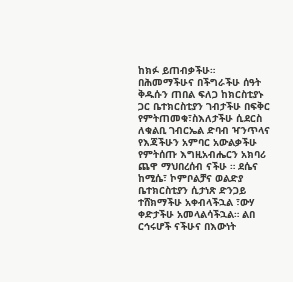ከክፉ ይጠብቃችሁ። በሕመማችሁና በችግራችሁ ሰዓት ቅዱሱን ጠበል ፍለጋ ከክርስቲያኑ ጋር ቤተክርስቲያን ገብታችሁ በፍቅር የምትጠመቁ፣ስእለታችሁ ሲደርስ ለቁልቢ ገብርኤል ድባብ ዣንጥላና የእጃችሁን አምባር አውልቃችሁ የምትሰጡ እግዚአብሔርን አክባሪ ጨዋ ማህበረሰብ ናችሁ ። ደሴና ከሚሴ፣ ኮምቦልቻና ወልድያ ቤተክርስቲያን ሲታነጽ ድንጋይ ተሸክማችሁ አቀብላችኋል ፣ውሃ ቀድታችሁ አመላልሳችኋል። ልበ ርኅሩሆች ናችሁና በእውነት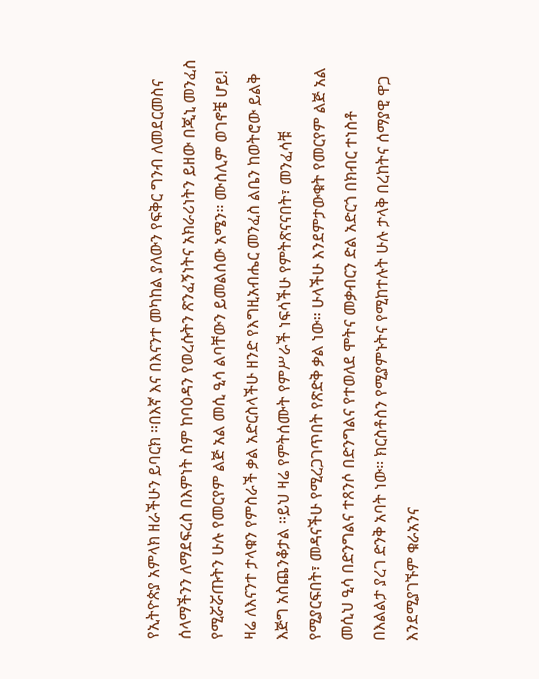የኢትዮጵያ አምላክ ዘራችሁን ይባርክ ።በእኛ እና በእናንተ መካከል ያለውን የፍቅር ግንብ ለመደርመስና ሰላማችንን ለማደፍረስ በእምነት ስም ከባዕዳን የወረሱትን ጽንፈኝነትና አክራሪነትን ይዘው በጂኒ መንፈስ የሚሯሯጡትን ሁሉ የመርየም ልጅ አል መሲ ዒሳ ልባቸውን ይመልሰው አሜን። ሙስሊም ወገኖቼ ሆይ! ዛሬ ለእናንተ ታላቁን የምስራች ቃል አድርስላችሁ ዘንድ የእግዚአብሔር መንፈስ ልቤን ከወትሮው ይልቅ እጅግ አስጨንቆታል ።ይህ ዛሬ የምትሰሙት የምሥራች ነፍሳችሁ የምትጽናናበት፣ መንፈሳቹ የሚያርፍበት፣ መዳናችሁ የሚረጋገጥበት የጽድቅ ቃል ነው። ሁላችሁ እንደምታውቁት የመርየም ልጅ አል መሲህ ዒሳ በድንግልና ተጸንሶ በድንግልና የተወለደ ሞትና መቃብርን ድል አድርጎ በክብር ተነስቶ በእልልታ ያረገ ድንቅ አባት ነው። ክርስቶስን የሚያምኑትና የሚከተሉት ሁሉ ታላቅ በረከትና ሰማያዊ ዋጋ እንደሚያገኙም ቁራአንና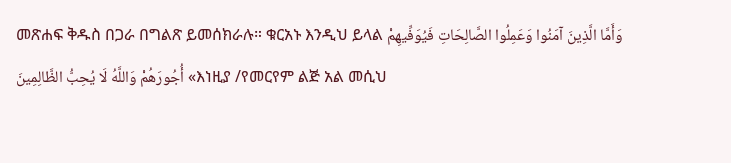መጽሐፍ ቅዱስ በጋራ በግልጽ ይመሰክራሉ። ቁርአኑ እንዲህ ይላል وَأَمَّا الَّذِينَ آمَنُوا وَعَمِلُوا الصَّالِحَاتِ فَيُوَفِّيهِمْ أُجُورَهُمْ وَاللَّهُ لَا يُحِبُّ الظَّالِمِينَ «እነዚያ /የመርየም ልጅ አል መሲህ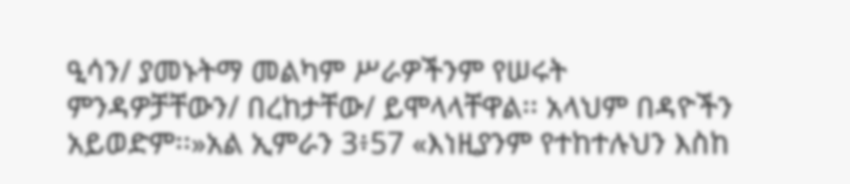ዒሳን/ ያመኑትማ መልካም ሥራዎችንም የሠሩት ምንዳዎቻቸውን/ በረከታቸው/ ይሞላላቸዋል፡፡ አላህም በዳዮችን አይወድም፡፡»አል ኢምራን 3፥57 «እነዚያንም የተከተሉህን እስከ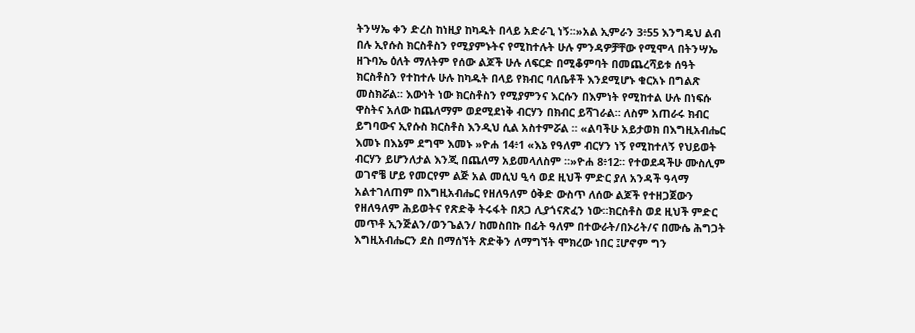ትንሣኤ ቀን ድረስ ከነዚያ ከካዱት በላይ አድራጊ ነኝ፡፡»አል ኢምራን 3፥55 እንግዴህ ልብ በሉ ኢየሱስ ክርስቶስን የሚያምኑትና የሚከተሉት ሁሉ ምንዳዎቻቸው የሚሞላ በትንሣኤ ዘጉባኤ ዕለት ማለትም የሰው ልጆች ሁሉ ለፍርድ በሚቆምባት በመጨረሻይቱ ሰዓት ክርስቶስን የተከተሉ ሁሉ ከካዱት በላይ የክብር ባለቤቶች እንደሚሆኑ ቁርአኑ በግልጽ መስክሯል። እውነት ነው ክርስቶስን የሚያምንና እርሱን በእምነት የሚከተል ሁሉ በነፍሱ ዋስትና አለው ከጨለማም ወደሚደነቅ ብርሃን በክብር ይሻገራል። ለስም አጠራሩ ክብር ይግባውና ኢየሱስ ክርስቶስ እንዲህ ሲል አስተምሯል ። «ልባችሁ አይታወክ በእግዚአብሔር እመኑ በእኔም ደግሞ እመኑ »ዮሐ 14፥1 «እኔ የዓለም ብርሃን ነኝ የሚከተለኝ የህይወት ብርሃን ይሆንለታል እንጂ በጨለማ አይመላለስም ።»ዮሐ 8፥12። የተወደዳችሁ ሙስሊም ወገኖቼ ሆይ የመርየም ልጅ አል መሲህ ዒሳ ወደ ዚህች ምድር ያለ አንዳች ዓላማ አልተገለጠም በእግዚአብሔር የዘለዓለም ዕቅድ ውስጥ ለሰው ልጆች የተዘጋጀውን የዘለዓለም ሕይወትና የጽድቅ ትሩፋት በጸጋ ሊያጎናጽፈን ነው።ክርስቶስ ወደ ዚህች ምድር መጥቶ ኢንጅልን/ወንጌልን/ ከመስበኩ በፊት ዓለም በተውራት/በኦሪት/ና በሙሴ ሕግጋት እግዚአብሔርን ደስ በማሰኘት ጽድቅን ለማግኘት ሞክረው ነበር ፤ሆኖም ግን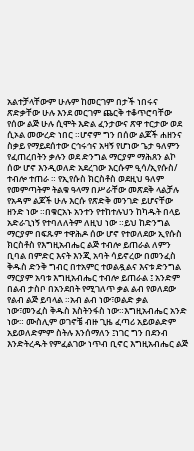አልተቻላቸውም ሁሉም ከመርገም በታች ነበሩና ጽድቃቸው ሁሉ እንደ መርገም ጨርቅ ተቆጥሮባቸው የሰው ልጅ ሁሉ ሲሞት እድል ፈንታውና ጽዋ ተርታው ወደ ሲኦል መውረድ ነበር ።ሆኖም ግን በሰው ልጆች ሐዘንና ስቃይ የማይደሰተው ርኅሩኅና አዛኝ የሆነው ጌታ ዓለምን የፈጠረበትን ቃሉን ወደ ድንግል ማርያም ማሕጸን ልኮ ሰው ሆኖ እንዲወለድ አደረገው እርሱም ዒሳ/ኢየሱስ/ ተብሎ ተጠራ ። የኢየሱስ ክርስቶስ ወደዚህ ዓለም የመምጣትም ትልቁ ዓላማ በሥራቸው መጽደቅ ላልቻሉ የአዳም ልጆች ሁሉ እርሱ የጽድቅ መንገድ ይሆናቸው ዘንድ ነው ።በቁርአኑ አንተን የተከተሉህን ከካዱት በላይ አድራጊነኝ የተባለለትም ለዚህ ነው ።ይህ ከድንግል ማርያም በፍጹም ተዋሕዶ ሰው ሆኖ የተወለደው ኢየሱስ ክርስቶስ የእግዚአብሔር ልጅ ተብሎ ይጠራል ለምን ቢባል በምድር እናት እንጂ አባት ሳይኖረው በመንፈስ ቅዱስ ድንቅ ግብር በተአምር ተወልዷልና እናቱ ድንግል ማርያም አባቱ እግዚአብሔር ተብሎ ይጠራል ፤ አንድም በልብ ታስቦ በአንደበት የሚገለጥ ቃል ልብ የወለደው የልብ ልጅ ይባላል ።አብ ልብ ነው፣ወልድ ቃል ነው፣መንፈስ ቅዱስ እስትንፋስ ነው።እግዚአብሔር አንድ ነው። ሙስሊም ወገኖቼ ብዙ ጊዜ ፈጣሪ አይወልድም አይወለድምም ስትሉ እንሰማለን ፤ነገር ግን በደንብ እንድትረዱት የምፈልገው ነጥብ ቢኖር እግዚአብሔር ልጅ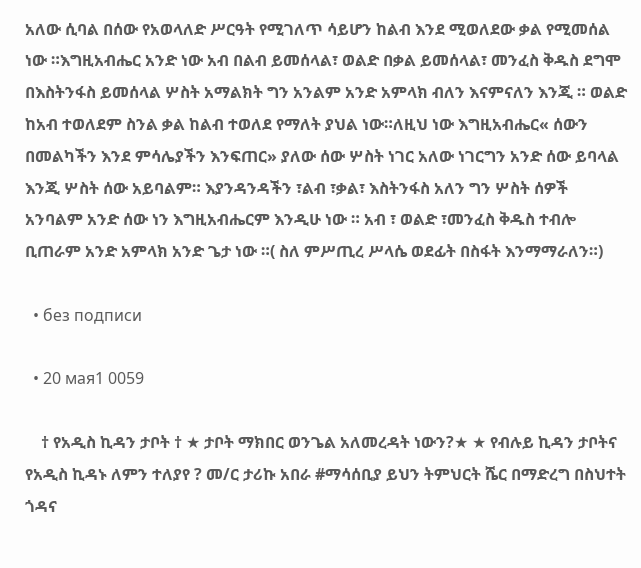አለው ሲባል በሰው የአወላለድ ሥርዓት የሚገለጥ ሳይሆን ከልብ እንደ ሚወለደው ቃል የሚመሰል ነው ።እግዚአብሔር አንድ ነው አብ በልብ ይመሰላል፣ ወልድ በቃል ይመሰላል፣ መንፈስ ቅዱስ ደግሞ በእስትንፋስ ይመሰላል ሦስት አማልክት ግን አንልም አንድ አምላክ ብለን እናምናለን እንጂ ። ወልድ ከአብ ተወለደም ስንል ቃል ከልብ ተወለደ የማለት ያህል ነው።ለዚህ ነው እግዚአብሔር« ሰውን በመልካችን እንደ ምሳሌያችን እንፍጠር» ያለው ሰው ሦስት ነገር አለው ነገርግን አንድ ሰው ይባላል እንጂ ሦስት ሰው አይባልም። እያንዳንዳችን ፣ልብ ፣ቃል፣ እስትንፋስ አለን ግን ሦስት ሰዎች አንባልም አንድ ሰው ነን እግዚአብሔርም እንዲሁ ነው ። አብ ፣ ወልድ ፣መንፈስ ቅዱስ ተብሎ ቢጠራም አንድ አምላክ አንድ ጌታ ነው ።( ስለ ምሥጢረ ሥላሴ ወደፊት በስፋት እንማማራለን።)

  • без подписи

  • 20 мая1 0059

    † የአዲስ ኪዳን ታቦት † ★ ታቦት ማክበር ወንጌል አለመረዳት ነውን?★ ★ የብሉይ ኪዳን ታቦትና የአዲስ ኪዳኑ ለምን ተለያየ ? መ/ር ታሪኩ አበራ #ማሳሰቢያ ይህን ትምህርት ሼር በማድረግ በስህተት ጎዳና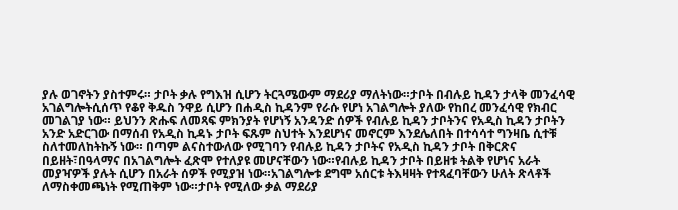ያሉ ወገኖትን ያስተምሩ። ታቦት ቃሉ የግእዝ ሲሆን ትርጓሜውም ማደሪያ ማለትነው።ታቦት በብሉይ ኪዳን ታላቅ መንፈሳዊ አገልግሎትሲሰጥ የቆየ ቅዱስ ንዋይ ሲሆን በሐዲስ ኪዳንም የራሱ የሆነ አገልግሎት ያለው የከበረ መንፈሳዊ የክብር መገልገያ ነው። ይህንን ጽሑፍ ለመጻፍ ምክንያት የሆነኝ አንዳንድ ሰዎች የብሉይ ኪዳን ታቦትንና የአዲስ ኪዳን ታቦትን አንድ አድርገው በማሰብ የአዲስ ኪዳኑ ታቦት ፍጹም ስህተት እንደሆነና መኖርም እንደሌለበት በተሳሳተ ግንዛቤ ሲተቹ ስለተመለከትኩኝ ነው። በጣም ልናስተውለው የሚገባን የብሉይ ኪዳን ታቦትና የአዲስ ኪዳን ታቦት በቅርጽና በይዘት፣በዓላማና በአገልግሎት ፈጽሞ የተለያዩ መሆናቸውን ነው።የብሉይ ኪዳን ታቦት በይዘቱ ትልቅ የሆነና አራት መያዣዎች ያሉት ሲሆን በአራት ሰዎች የሚያዝ ነው።አገልግሎቱ ደግሞ አሰርቱ ትእዛዛት የተጻፈባቸውን ሁለት ጽላቶች ለማስቀመጫነት የሚጠቅም ነው።ታቦት የሚለው ቃል ማደሪያ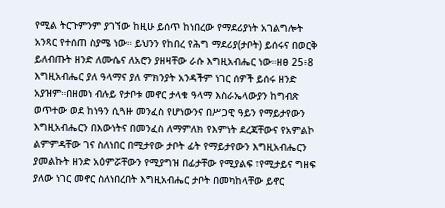የሚል ትርጉምንም ያገኘው ከዚሁ ይሰጥ ከነበረው የማደሪያነት አገልግሎት አንጻር የተሰጠ ስያሜ ነው። ይህንን የከበረ የሕግ ማደሪያ(ታቦት) ይሰሩና በወርቅ ይለብጡት ዘንድ ለሙሴና ለአሮን ያዘዛቸው ራሱ እግዚአብሔር ነው።ዘፀ 25፥8 እግዚአብሔር ያለ ዓላማና ያለ ምክንያት አንዳችም ነገር ሰዎች ይሰሩ ዘንድ አያዝም።በዘመነ ብሉይ የታቦቱ መኖር ታላቁ ዓላማ እስራኤላውያን ከግብጽ ወጥተው ወደ ከነዓን ሲጓዙ መንፈስ የሆነውንና በሥጋዊ ዓይን የማይታየውን እግዚአብሔርን በእውነትና በመንፈስ ለማምለክ የእምነት ደረጃቸውና የአምልኮ ልምምዳቸው ገና ስለነበር በሚታየው ታቦት ፊት የማይታየውን እግዚአብሔርን ያመልኩት ዘንድ አዕምሯቸውን የሚያግዝ በፊታቸው የሚያልፍ ፣የሚታይና ግዘፍ ያለው ነገር መኖር ስለነበረበት እግዚአብሔር ታቦት በመካከላቸው ይኖር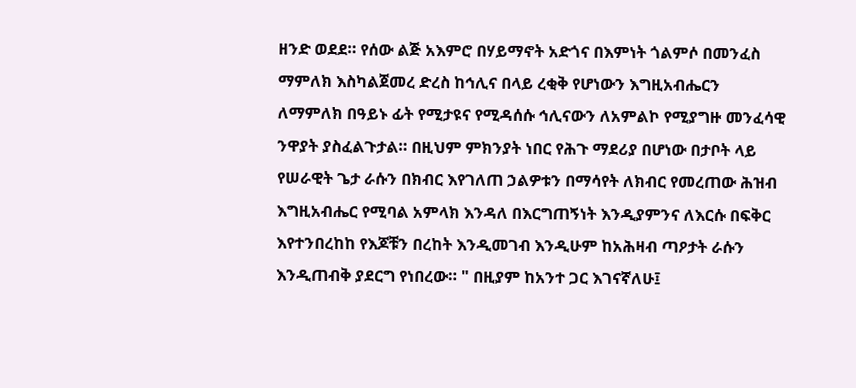ዘንድ ወደደ። የሰው ልጅ አእምሮ በሃይማኖት አድጎና በእምነት ጎልምሶ በመንፈስ ማምለክ እስካልጀመረ ድረስ ከኅሊና በላይ ረቂቅ የሆነውን እግዚአብሔርን ለማምለክ በዓይኑ ፊት የሚታዩና የሚዳሰሱ ኅሊናውን ለአምልኮ የሚያግዙ መንፈሳዊ ንዋያት ያስፈልጉታል። በዚህም ምክንያት ነበር የሕጉ ማደሪያ በሆነው በታቦት ላይ የሠራዊት ጌታ ራሱን በክብር እየገለጠ ኃልዎቱን በማሳየት ለክብር የመረጠው ሕዝብ እግዚአብሔር የሚባል አምላክ እንዳለ በእርግጠኝነት እንዲያምንና ለእርሱ በፍቅር እየተንበረከከ የእጆቹን በረከት እንዲመገብ እንዲሁም ከአሕዛብ ጣዖታት ራሱን እንዲጠብቅ ያደርግ የነበረው። " በዚያም ከአንተ ጋር እገናኛለሁ፤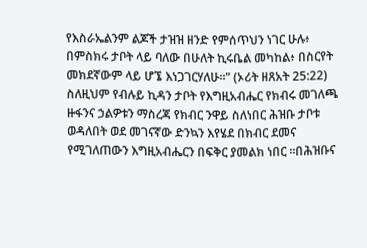የእስራኤልንም ልጆች ታዝዝ ዘንድ የምሰጥህን ነገር ሁሉ፥ በምስክሩ ታቦት ላይ ባለው በሁለት ኪሩቤል መካከል፥ በስርየት መክደኛውም ላይ ሆኜ እነጋገርሃለሁ።" (ኦሪት ዘጸአት 25:22) ስለዚህም የብሉይ ኪዳን ታቦት የእግዚአብሔር የክብሩ መገለጫ ዙፋንና ኃልዎቱን ማስረጃ የክብር ንዋይ ስለነበር ሕዝቡ ታቦቱ ወዳለበት ወደ መገናኛው ድንኳን እየሄደ በክብር ደመና የሚገለጠውን እግዚአብሔርን በፍቅር ያመልክ ነበር ።በሕዝቡና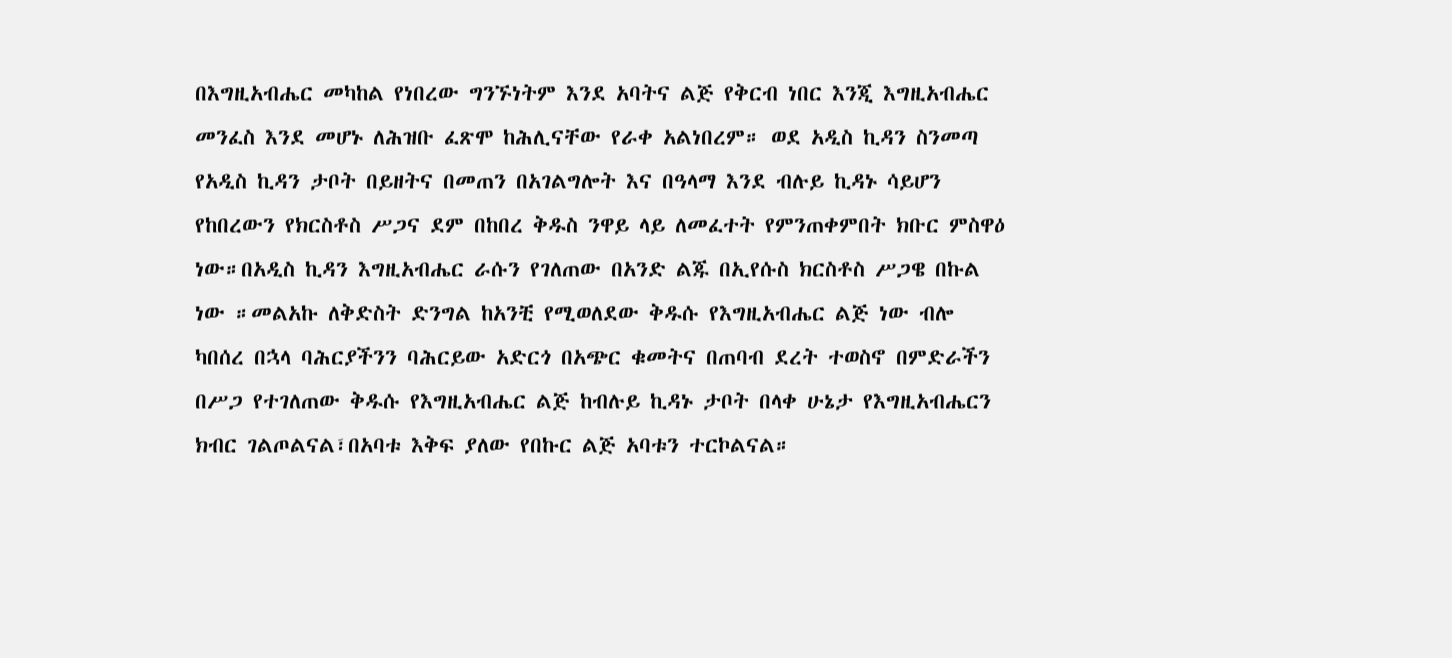በእግዚአብሔር መካከል የነበረው ግንኙነትም እንደ አባትና ልጅ የቅርብ ነበር እንጂ እግዚአብሔር መንፈስ እንደ መሆኑ ለሕዝቡ ፈጽሞ ከሕሊናቸው የራቀ አልነበረም። ወደ አዲስ ኪዳን ስንመጣ የአዲስ ኪዳን ታቦት በይዘትና በመጠን በአገልግሎት እና በዓላማ እንደ ብሉይ ኪዳኑ ሳይሆን የከበረውን የክርስቶስ ሥጋና ደም በከበረ ቅዱስ ንዋይ ላይ ለመፈተት የምንጠቀምበት ክቡር ምስዋዕ ነው።በአዲስ ኪዳን እግዚአብሔር ራሱን የገለጠው በአንድ ልጁ በኢየሱስ ክርስቶስ ሥጋዌ በኩል ነው ።መልአኩ ለቅድስት ድንግል ከአንቺ የሚወለደው ቅዱሱ የእግዚአብሔር ልጅ ነው ብሎ ካበሰረ በኋላ ባሕርያችንን ባሕርይው አድርጎ በአጭር ቁመትና በጠባብ ደረት ተወስኖ በምድራችን በሥጋ የተገለጠው ቅዱሱ የእግዚአብሔር ልጅ ከብሉይ ኪዳኑ ታቦት በላቀ ሁኔታ የእግዚአብሔርን ክብር ገልጦልናል፣በአባቱ እቅፍ ያለው የበኩር ልጅ አባቱን ተርኮልናል።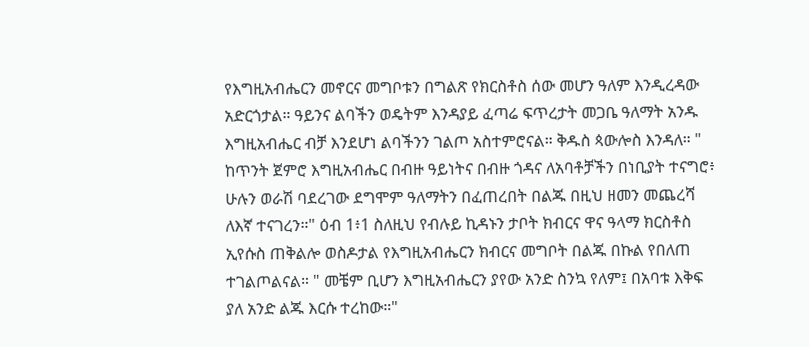የእግዚአብሔርን መኖርና መግቦቱን በግልጽ የክርስቶስ ሰው መሆን ዓለም እንዲረዳው አድርጎታል። ዓይንና ልባችን ወዴትም እንዳያይ ፈጣሬ ፍጥረታት መጋቤ ዓለማት አንዱ እግዚአብሔር ብቻ እንደሆነ ልባችንን ገልጦ አስተምሮናል። ቅዱስ ጳውሎስ እንዳለ። " ከጥንት ጀምሮ እግዚአብሔር በብዙ ዓይነትና በብዙ ጎዳና ለአባቶቻችን በነቢያት ተናግሮ፥ ሁሉን ወራሽ ባደረገው ደግሞም ዓለማትን በፈጠረበት በልጁ በዚህ ዘመን መጨረሻ ለእኛ ተናገረን።" ዕብ 1፥1 ስለዚህ የብሉይ ኪዳኑን ታቦት ክብርና ዋና ዓላማ ክርስቶስ ኢየሱስ ጠቅልሎ ወስዶታል የእግዚአብሔርን ክብርና መግቦት በልጁ በኩል የበለጠ ተገልጦልናል። " መቼም ቢሆን እግዚአብሔርን ያየው አንድ ስንኳ የለም፤ በአባቱ እቅፍ ያለ አንድ ልጁ እርሱ ተረከው።"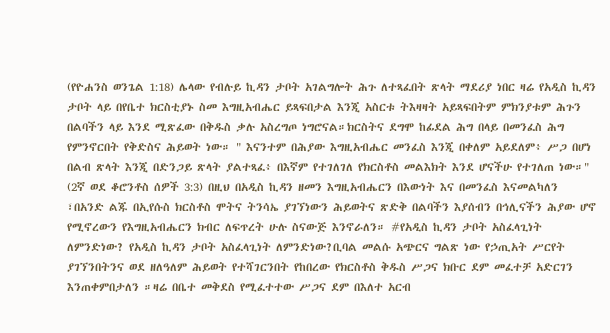(የዮሐንስ ወንጌል 1:18) ሌላው የብሉይ ኪዳን ታቦት አገልግሎት ሕጉ ለተጻፈበት ጽላት ማደሪያ ነበር ዛሬ የአዲስ ኪዳን ታቦት ላይ በየቤተ ክርስቲያኑ ስመ እግዚአብሔር ይጻፍበታል እንጂ አስርቱ ትእዛዛት አይጻፍበትም ምክንያቱም ሕጉን በልባችን ላይ እንደ ሚጽፈው በቅዱስ ቃሉ አስረግጦ ነግሮናል።ክርስትና ደግሞ ከፊደል ሕግ በላይ በመንፈስ ሕግ የምንኖርበት የቅድስና ሕይወት ነው። " እናንተም በሕያው እግዚአብሔር መንፈስ እንጂ በቀለም አይደለም፥ ሥጋ በሆነ በልብ ጽላት እንጂ በድንጋይ ጽላት ያልተጻፈ፥ በእኛም የተገለገለ የክርስቶስ መልእክት እንደ ሆናችሁ የተገለጠ ነው።" (2ኛ ወደ ቆሮንቶስ ሰዎች 3:3) በዚህ በአዲስ ኪዳን ዘመን እግዚአብሔርን በእውነት እና በመንፈስ እናመልካለን ፣በአንድ ልጁ በኢየሱስ ክርስቶስ ሞትና ትንሳኤ ያገኘነውን ሕይወትና ጽድቅ በልባችን እያሰብን በኅሊናችን ሕያው ሆኖ የሚኖረውን የእግዚአብሔርን ክብር ለፍጥረት ሁሉ ስናውጅ እንኖራለን። #የአዲስ ኪዳን ታቦት አስፈላጊነት ለምንድነው? የአዲስ ኪዳን ታቦት አስፈላጊነት ለምንድነው?ቢባል መልሱ አጭርና ግልጽ ነው የኃጢአት ሥርየት ያገኘንበትንና ወደ ዘለዓለም ሕይወት የተሻገርንበት የከበረው የክርስቶስ ቅዱስ ሥጋና ክቡር ደም መፈተቻ አድርገን እንጠቀምበታለን ።ዛሬ በቤተ መቅደስ የሚፈተተው ሥጋና ደም በእለተ አርብ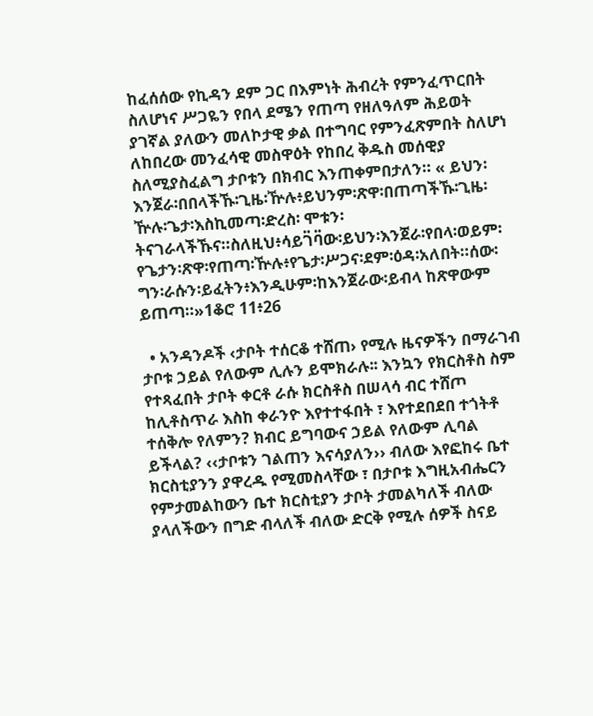ከፈሰሰው የኪዳን ደም ጋር በእምነት ሕብረት የምንፈጥርበት ስለሆነና ሥጋዬን የበላ ደሜን የጠጣ የዘለዓለም ሕይወት ያገኛል ያለውን መለኮታዊ ቃል በተግባር የምንፈጽምበት ስለሆነ ለከበረው መንፈሳዊ መስዋዕት የከበረ ቅዱስ መሰዊያ ስለሚያስፈልግ ታቦቱን በክብር እንጠቀምበታለን። « ይህን፡እንጀራ፡በበላችኹ፡ጊዜ፡ዅሉ፥ይህንም፡ጽዋ፡በጠጣችኹ፡ጊዜ፡ዅሉ፡ጌታ፡እስኪመጣ፡ድረስ፡ ሞቱን፡ትናገራላችኹና።ስለዚህ፥ሳይገ፟ባ፟ው፡ይህን፡እንጀራ፡የበላ፡ወይም፡የጌታን፡ጽዋ፡የጠጣ፡ዅሉ፥የጌታ፡ሥጋና፡ደም፡ዕዳ፡አለበት።ሰው፡ግን፡ራሱን፡ይፈትን፥እንዲሁም፡ከእንጀራው፡ይብላ ከጽዋውም ይጠጣ።»1ቆሮ 11፥26

  • አንዳንዶች ‹ታቦት ተሰርቆ ተሸጠ› የሚሉ ዜናዎችን በማራገብ ታቦቱ ኃይል የለውም ሊሉን ይሞክራሉ፡፡ እንኳን የክርስቶስ ስም የተጻፈበት ታቦት ቀርቶ ራሱ ክርስቶስ በሠላሳ ብር ተሸጦ ከሊቶስጥራ እስከ ቀራንዮ እየተተፋበት ፣ እየተደበደበ ተጎትቶ ተሰቅሎ የለምን? ክብር ይግባውና ኃይል የለውም ሊባል ይችላል? ‹‹ታቦቱን ገልጠን እናሳያለን›› ብለው እየፎከሩ ቤተ ክርስቲያንን ያዋረዱ የሚመስላቸው ፣ በታቦቱ እግዚአብሔርን የምታመልከውን ቤተ ክርስቲያን ታቦት ታመልካለች ብለው ያላለችውን በግድ ብላለች ብለው ድርቅ የሚሉ ሰዎች ስናይ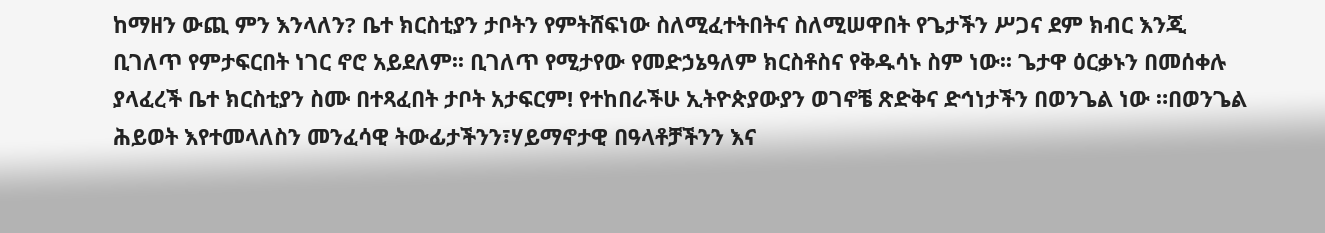ከማዘን ውጪ ምን እንላለን? ቤተ ክርስቲያን ታቦትን የምትሸፍነው ስለሚፈተትበትና ስለሚሠዋበት የጌታችን ሥጋና ደም ክብር እንጂ ቢገለጥ የምታፍርበት ነገር ኖሮ አይደለም፡፡ ቢገለጥ የሚታየው የመድኃኔዓለም ክርስቶስና የቅዱሳኑ ስም ነው፡፡ ጌታዋ ዕርቃኑን በመሰቀሉ ያላፈረች ቤተ ክርስቲያን ስሙ በተጻፈበት ታቦት አታፍርም! የተከበራችሁ ኢትዮጵያውያን ወገኖቼ ጽድቅና ድኅነታችን በወንጌል ነው ።በወንጌል ሕይወት እየተመላለስን መንፈሳዊ ትውፊታችንን፣ሃይማኖታዊ በዓላቶቻችንን እና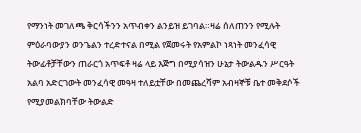የማንነት መገለጫ ቅርሳችንን አጥብቀን ልንይዝ ይገባል።ዛሬ ሰለጠንን የሚሉት ምዕራባውያን ወንጌልን ተረድተናል በሚል የጀመሩት የአምልኮ ነጻነት መንፈሳዊ ትውፊቶቻቸውን ጠራርጎ አጥፍቶ ዛሬ ላይ እጅግ በሚያሳዝን ሁኔታ ትውልዱን ሥርዓት አልባ አድርገውት መንፈሳዊ መዓዛ ተለይቷቸው በመጨረሻም አብዛኞቹ ቤተ መቅደሶች የሚያመልክባቸው ትውልድ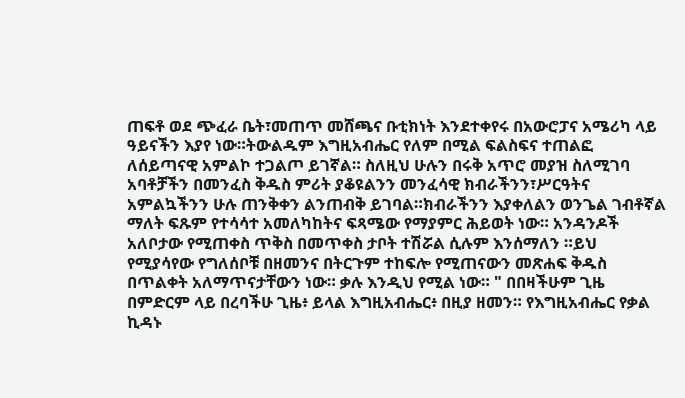ጠፍቶ ወደ ጭፈራ ቤት፣መጠጥ መሸጫና ቡቲክነት እንደተቀየሩ በአውሮፓና አሜሪካ ላይ ዓይናችን እያየ ነው።ትውልዱም እግዚአብሔር የለም በሚል ፍልስፍና ተጠልፎ ለሰይጣናዊ አምልኮ ተጋልጦ ይገኛል። ስለዚህ ሁሉን በሩቅ አጥሮ መያዝ ስለሚገባ አባቶቻችን በመንፈስ ቅዱስ ምሪት ያቆዩልንን መንፈሳዊ ክብራችንን፣ሥርዓትና አምልኳችንን ሁሉ ጠንቅቀን ልንጠብቅ ይገባል።ክብራችንን እያቀለልን ወንጌል ገብቶኛል ማለት ፍጹም የተሳሳተ አመለካከትና ፍጻሜው የማያምር ሕይወት ነው። አንዳንዶች አለቦታው የሚጠቀስ ጥቅስ በመጥቀስ ታቦት ተሽሯል ሲሉም እንሰማለን ።ይህ የሚያሳየው የግለሰቦቹ በዘመንና በትርጉም ተከፍሎ የሚጠናውን መጽሐፍ ቅዱስ በጥልቀት አለማጥናታቸውን ነው። ቃሉ እንዲህ የሚል ነው። " በበዛችሁም ጊዜ በምድርም ላይ በረባችሁ ጊዜ፥ ይላል እግዚአብሔር፥ በዚያ ዘመን። የእግዚአብሔር የቃል ኪዳኑ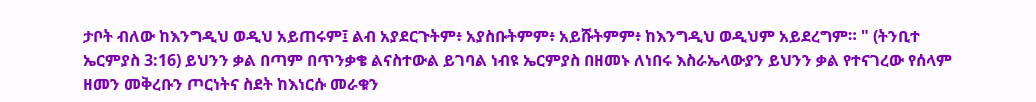ታቦት ብለው ከእንግዲህ ወዲህ አይጠሩም፤ ልብ አያደርጉትም፥ አያስቡትምም፥ አይሹትምም፥ ከእንግዲህ ወዲህም አይደረግም። " (ትንቢተ ኤርምያስ 3:16) ይህንን ቃል በጣም በጥንቃቄ ልናስተውል ይገባል ነብዩ ኤርምያስ በዘመኑ ለነበሩ እስራኤላውያን ይህንን ቃል የተናገረው የሰላም ዘመን መቅረቡን ጦርነትና ስደት ከእነርሱ መራቁን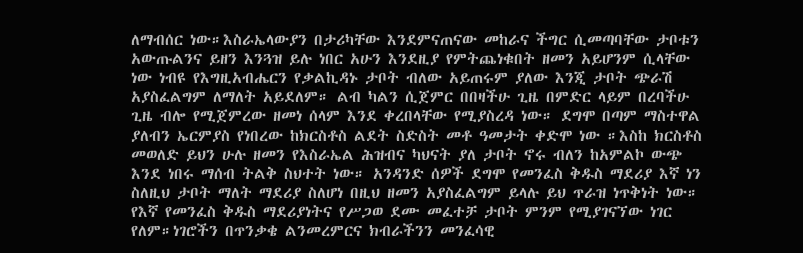ለማብሰር ነው።እስራኤላውያን በታሪካቸው እንደምናጠናው መከራና ችግር ሲመጣባቸው ታቦቱን አውጡልንና ይዘን እንጓዝ ይሉ ነበር አሁን እንደዚያ የምትጨነቁበት ዘመን አይሆንም ሲላቸው ነው ነብዩ የእግዚአብሔርን የቃልኪዳኑ ታቦት ብለው አይጠሩም ያለው እንጂ ታቦት ጭራሽ አያስፈልግም ለማለት አይደለም። ልብ ካልን ሲጀምር በበዛችሁ ጊዜ በምድር ላይም በረባችሁ ጊዜ ብሎ የሚጀምረው ዘመነ ሰላም እንደ ቀረበላቸው የሚያስረዳ ነው። ደግሞ በጣም ማስተዋል ያለብን ኤርምያስ የነበረው ከክርስቶስ ልደት ስድስት መቶ ዓመታት ቀድሞ ነው ።እስከ ክርስቶስ መወለድ ይህን ሁሉ ዘመን የእስራኤል ሕዝብና ካህናት ያለ ታቦት ኖሩ ብለን ከአምልኮ ውጭ እንደ ነበሩ ማሰብ ትልቅ ስህተት ነው። አንዳንድ ሰዎች ደግሞ የመንፈስ ቅዱስ ማደሪያ እኛ ነን ስለዚህ ታቦት ማለት ማደሪያ ስለሆነ በዚህ ዘመን አያስፈልግም ይላሉ ይህ ጥራዝ ነጥቅነት ነው። የእኛ የመንፈስ ቅዱስ ማደሪያነትና የሥጋወ ደሙ መፈተቻ ታቦት ምንም የሚያገናኘው ነገር የለም።ነገሮችን በጥንቃቄ ልንመረምርና ክብራችንን መንፈሳዊ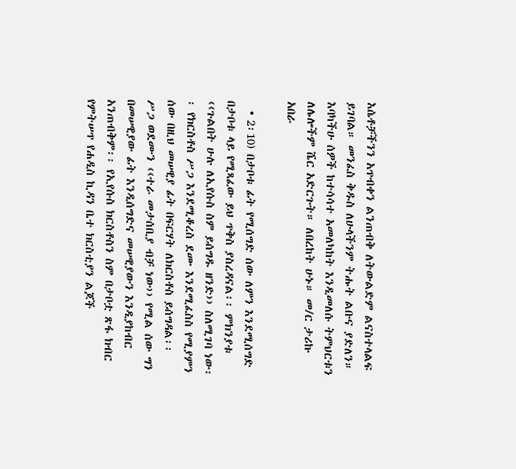እሴቶቻችንን አጥብቀን ልንጠብቅ ለትውልድም ልናስተላልፍ ይገባል። መንፈስ ቅዱስ ለሁላችንም ትሑት ልቡና ያድለን። እባካችሁ ሰዎች ከተሳሳተ አመለካከት እንዲመለሱ ትምህርቱን ለሌሎችም ሼር አድርጉት። ለበረከት ሁኑ። መ/ር ታሪኩ አበራ

  • 2፡10) በታቦቱ ፊት የሚሰግድ ሰው ለምን እንደሚሰግድ በታቦቱ ላይ የሚጻፈው ይህ ጥቅስ ያስረዳናል፡፡ ምክንያቱ ‹‹ጉልበት ሁሉ ለኢየሱስ ስም ይሰግዱ ዘንድ›› ስለሚገባ ነው፡፡ የክርስቶስ ሥጋ እንደሚቆረስ ደሙ እንደሚፈስስ የሚያምን ሰው በዚህ መሠዊያ ፊት በፍርሃት ለክርስቶስ ይሰግዳል፡፡ ሥጋ ወደሙን ‹‹ተራ መታሰቢያ ብቻ ነው›› የሚል ሰው ግን በመሠዊያው ፊት እንዲሰግድና መሠዊያውን እንዲያከብር አንጠብቅም፡፡ የኢየሱስ ክርስቶስን ስም በታቦቷ ጽፋ ክብር የምትሠጥ የሐዲስ ኪዳን ቤተ ክርስቲያን ልጆች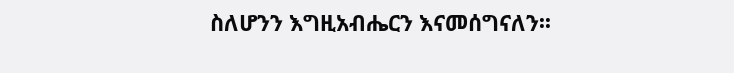ስለሆንን እግዚአብሔርን እናመሰግናለን፡፡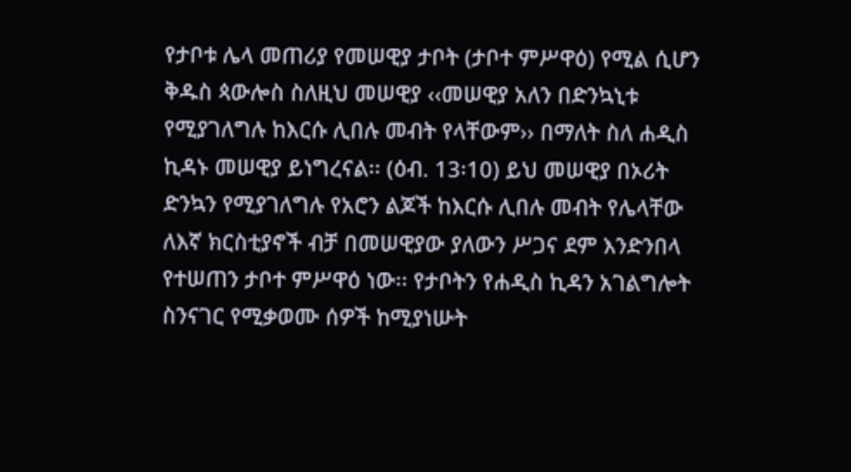የታቦቱ ሌላ መጠሪያ የመሠዊያ ታቦት (ታቦተ ምሥዋዕ) የሚል ሲሆን ቅዱስ ጳውሎስ ስለዚህ መሠዊያ ‹‹መሠዊያ አለን በድንኳኒቱ የሚያገለግሉ ከእርሱ ሊበሉ መብት የላቸውም›› በማለት ስለ ሐዲስ ኪዳኑ መሠዊያ ይነግረናል፡፡ (ዕብ. 13፡10) ይህ መሠዊያ በኦሪት ድንኳን የሚያገለግሉ የአሮን ልጆች ከእርሱ ሊበሉ መብት የሌላቸው ለእኛ ክርስቲያኖች ብቻ በመሠዊያው ያለውን ሥጋና ደም እንድንበላ የተሠጠን ታቦተ ምሥዋዕ ነው፡፡ የታቦትን የሐዲስ ኪዳን አገልግሎት ስንናገር የሚቃወሙ ሰዎች ከሚያነሡት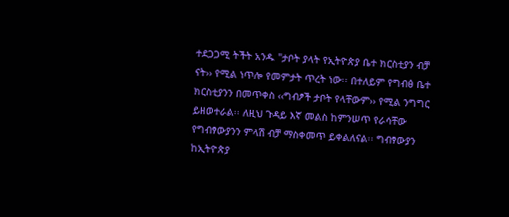ተደጋጋሚ ትችት አንዱ "ታቦት ያላት የኢትዮጵያ ቤተ ክርስቲያን ብቻ ናት›› የሚል ነጥሎ የመምታት ጥረት ነው፡፡ በተለይም የግብፅ ቤተ ክርስቲያንን በመጥቀስ ‹‹ግብፆች ታቦት የላቸውም›› የሚል ንግግር ይዘወተራል፡፡ ለዚህ ጉዳይ እኛ መልስ ከምንሠጥ የራሳቸው የግብፃውያንን ምላሽ ብቻ ማስቀመጥ ይቀልለናል፡፡ ግብፃውያን ከኢትዮጵያ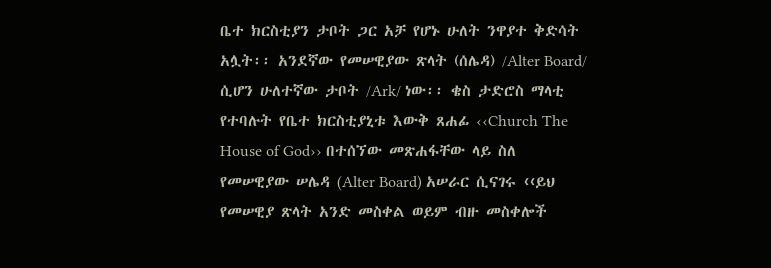ቤተ ክርስቲያን ታቦት ጋር አቻ የሆኑ ሁለት ንዋያተ ቅድሳት አሏት፡፡ አንደኛው የመሠዊያው ጽላት (ሰሌዳ) /Alter Board/ ሲሆን ሁለተኛው ታቦት /Ark/ ነው፡፡ ቄስ ታድሮስ ማላቲ የተባሉት የቤተ ክርስቲያኒቱ እውቅ ጸሐፊ ‹‹Church The House of God›› በተሰኘው መጽሐፋቸው ላይ ስለ የመሠዊያው ሠሌዳ (Alter Board) አሠራር ሲናገሩ ‹‹ይህ የመሠዊያ ጽላት አንድ መስቀል ወይም ብዙ መስቀሎች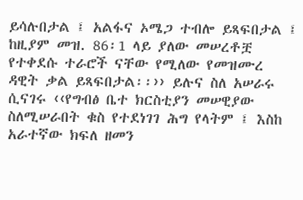ይሳሉበታል ፤ አልፋና ኦሜጋ ተብሎ ይጻፍበታል ፤ ከዚያም መዝ. 86፡1 ላይ ያለው መሠረቶቿ የተቀደሱ ተራሮች ናቸው የሚለው የመዝሙረ ዳዊት ቃል ይጻፍበታል፡፡›› ይሉና ስለ አሠራሩ ሲናገሩ ‹‹የግብፅ ቤተ ክርስቲያን መሠዊያው ስለሚሠራበት ቁስ የተደነገገ ሕግ የላትም ፤ እስከ አራተኛው ክፍለ ዘመን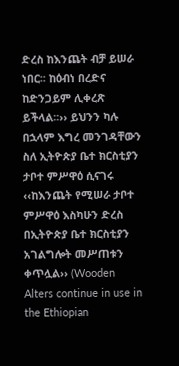ድረስ ከእንጨት ብቻ ይሠራ ነበር፡፡ ከዕብነ በረድና ከድንጋይም ሊቀረጽ ይችላል፡፡›› ይህንን ካሉ በኋላም እግረ መንገዳቸውን ስለ ኢትዮጵያ ቤተ ክርስቲያን ታቦተ ምሥዋዕ ሲናገሩ ‹‹ከእንጨት የሚሠራ ታቦተ ምሥዋዕ እስካሁን ድረስ በኢትዮጵያ ቤተ ክርስቲያን አገልግሎት መሥጠቱን ቀጥሏል›› (Wooden Alters continue in use in the Ethiopian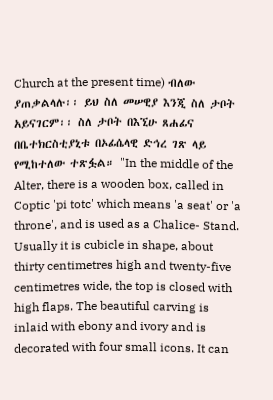Church at the present time) ብለው ያጠቃልላሉ፡፡ ይህ ስለ መሠዊያ እንጂ ስለ ታቦት አይናገርም፡፡ ስለ ታቦት በእኚሁ ጸሐፊና በቤተክርስቲያኒቱ በኦፊሴላዊ ድኅረ ገጽ ላይ የሚከተለው ተጽፏል። "In the middle of the Alter, there is a wooden box, called in Coptic 'pi totc' which means 'a seat' or 'a throne', and is used as a Chalice- Stand. Usually it is cubicle in shape, about thirty centimetres high and twenty-five centimetres wide, the top is closed with high flaps. The beautiful carving is inlaid with ebony and ivory and is decorated with four small icons. It can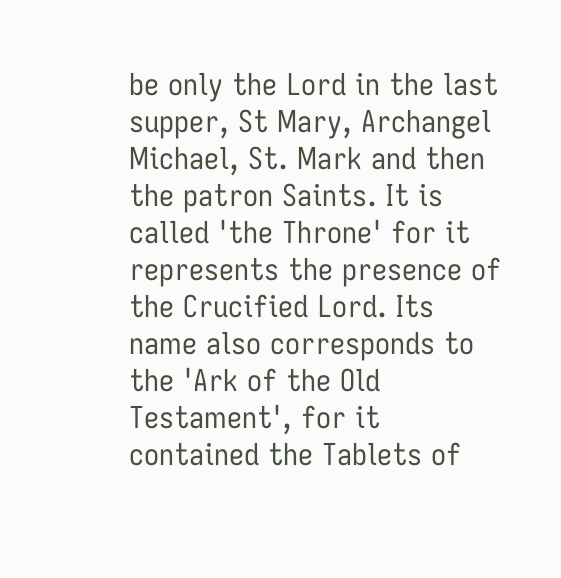be only the Lord in the last supper, St Mary, Archangel Michael, St. Mark and then the patron Saints. It is called 'the Throne' for it represents the presence of the Crucified Lord. Its name also corresponds to the 'Ark of the Old Testament', for it contained the Tablets of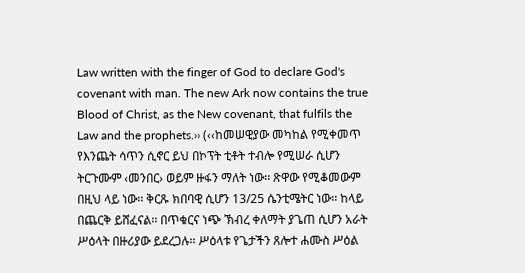Law written with the finger of God to declare God's covenant with man. The new Ark now contains the true Blood of Christ, as the New covenant, that fulfils the Law and the prophets.›› (‹‹ከመሠዊያው መካከል የሚቀመጥ የእንጨት ሳጥን ሲኖር ይህ በኮፕት ቲቶት ተብሎ የሚሠራ ሲሆን ትርጉሙም ‹መንበር› ወይም ዙፋን ማለት ነው፡፡ ጽዋው የሚቆመውም በዚህ ላይ ነው፡፡ ቅርጹ ክበባዊ ሲሆን 13/25 ሴንቲሜትር ነው፡፡ ከላይ በጨርቅ ይሸፈናል፡፡ በጥቁርና ነጭ ኽብረ ቀለማት ያጌጠ ሲሆን አራት ሥዕላት በዙሪያው ይደረጋሉ፡፡ ሥዕላቱ የጌታችን ጸሎተ ሐሙስ ሥዕል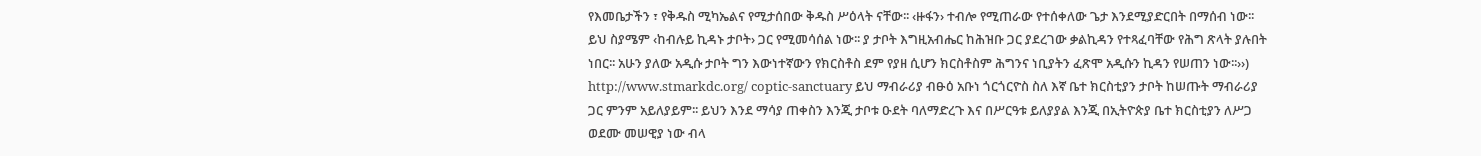የእመቤታችን ፣ የቅዱስ ሚካኤልና የሚታሰበው ቅዱስ ሥዕላት ናቸው፡፡ ‹ዙፋን› ተብሎ የሚጠራው የተሰቀለው ጌታ እንደሚያድርበት በማሰብ ነው፡፡ ይህ ስያሜም ‹ከብሉይ ኪዳኑ ታቦት› ጋር የሚመሳሰል ነው፡፡ ያ ታቦት እግዚአብሔር ከሕዝቡ ጋር ያደረገው ቃልኪዳን የተጻፈባቸው የሕግ ጽላት ያሉበት ነበር፡፡ አሁን ያለው አዲሱ ታቦት ግን እውነተኛውን የክርስቶስ ደም የያዘ ሲሆን ክርስቶስም ሕግንና ነቢያትን ፈጽሞ አዲሱን ኪዳን የሠጠን ነው፡፡››) http://www.stmarkdc.org/ coptic-sanctuary ይህ ማብራሪያ ብፁዕ አቡነ ጎርጎርዮስ ስለ እኛ ቤተ ክርስቲያን ታቦት ከሠጡት ማብራሪያ ጋር ምንም አይለያይም፡፡ ይህን እንደ ማሳያ ጠቀስን እንጂ ታቦቱ ዑደት ባለማድረጉ እና በሥርዓቱ ይለያያል እንጂ በኢትዮጵያ ቤተ ክርስቲያን ለሥጋ ወደሙ መሠዊያ ነው ብላ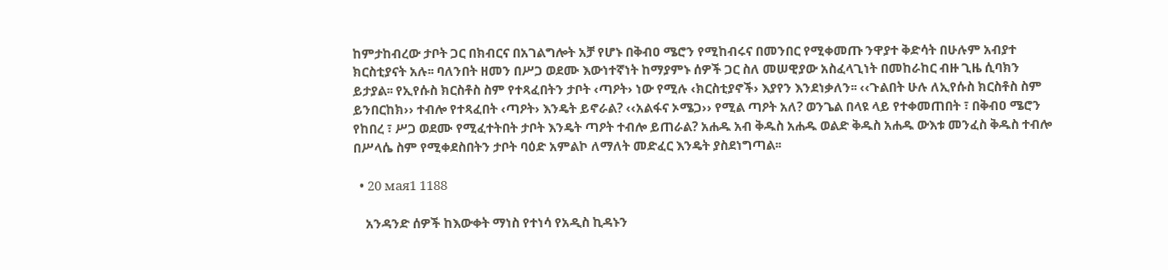ከምታከብረው ታቦት ጋር በክብርና በአገልግሎት አቻ የሆኑ በቅብዐ ሜሮን የሚከብሩና በመንበር የሚቀመጡ ንዋያተ ቅድሳት በሁሉም አብያተ ክርስቲያናት አሉ፡፡ ባለንበት ዘመን በሥጋ ወደሙ እውነተኛነት ከማያምኑ ሰዎች ጋር ስለ መሠዊያው አስፈላጊነት በመከራከር ብዙ ጊዜ ሲባክን ይታያል፡፡ የኢየሱስ ክርስቶስ ስም የተጻፈበትን ታቦት ‹ጣዖት› ነው የሚሉ ‹ክርስቲያኖች› እያየን እንደነቃለን፡፡ ‹‹ጉልበት ሁሉ ለኢየሱስ ክርስቶስ ስም ይንበርከክ›› ተብሎ የተጻፈበት ‹ጣዖት› እንዴት ይኖራል? ‹‹አልፋና ኦሜጋ›› የሚል ጣዖት አለ? ወንጌል በላዩ ላይ የተቀመጠበት ፣ በቅብዐ ሜሮን የከበረ ፣ ሥጋ ወደሙ የሚፈተትበት ታቦት እንዴት ጣዖት ተብሎ ይጠራል? አሐዱ አብ ቅዱስ አሐዱ ወልድ ቅዱስ አሐዱ ውእቱ መንፈስ ቅዱስ ተብሎ በሥላሴ ስም የሚቀደስበትን ታቦት ባዕድ አምልኮ ለማለት መድፈር እንዴት ያስደነግጣል፡፡

  • 20 мая1 1188

    አንዳንድ ሰዎች ከእውቀት ማነስ የተነሳ የአዲስ ኪዳኑን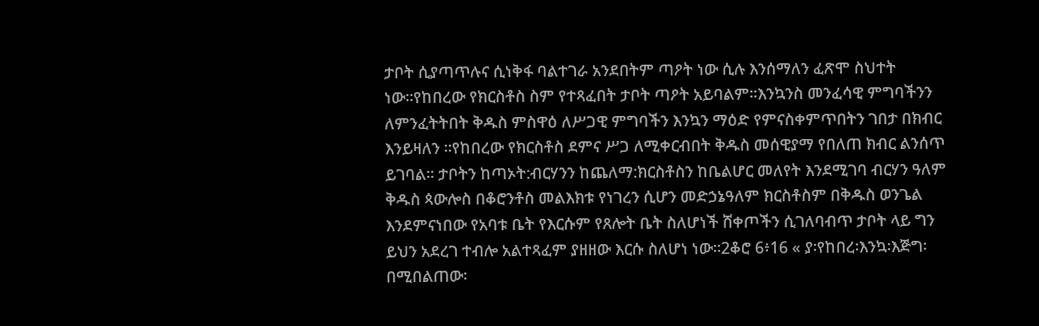ታቦት ሲያጣጥሉና ሲነቅፋ ባልተገራ አንደበትም ጣዖት ነው ሲሉ እንሰማለን ፈጽሞ ስህተት ነው።የከበረው የክርስቶስ ስም የተጻፈበት ታቦት ጣዖት አይባልም።እንኳንስ መንፈሳዊ ምግባችንን ለምንፈትትበት ቅዱስ ምስዋዕ ለሥጋዊ ምግባችን እንኳን ማዕድ የምናስቀምጥበትን ገበታ በክብር እንይዛለን ።የከበረው የክርስቶስ ደምና ሥጋ ለሚቀርብበት ቅዱስ መሰዊያማ የበለጠ ክብር ልንሰጥ ይገባል። ታቦትን ከጣኦት:ብርሃንን ከጨለማ:ክርስቶስን ከቤልሆር መለየት እንደሚገባ ብርሃን ዓለም ቅዱስ ጳውሎስ በቆሮንቶስ መልእክቱ የነገረን ሲሆን መድኃኔዓለም ክርስቶስም በቅዱስ ወንጌል እንደምናነበው የአባቱ ቤት የእርሱም የጸሎት ቤት ስለሆነች ሸቀጦችን ሲገለባብጥ ታቦት ላይ ግን ይህን አደረገ ተብሎ አልተጻፈም ያዘዘው እርሱ ስለሆነ ነው።2ቆሮ 6፥16 « ያ፡የከበረ፡እንኳ፡እጅግ፡በሚበልጠው፡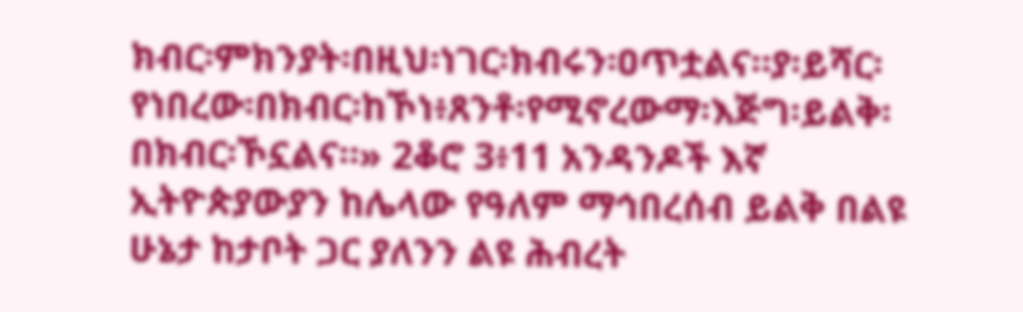ክብር፡ምክንያት፡በዚህ፡ነገር፡ክብሩን፡ዐጥቷልና።ያ፡ይሻር፡የነበረው፡በክብር፡ከኾነ፥ጸንቶ፡የሚኖረውማ፡እጅግ፡ይልቅ፡በክብር፡ኾኗልና።» 2ቆሮ 3፥11 አንዳንዶች እኛ ኢትዮጵያውያን ከሌላው የዓለም ማኅበረሰብ ይልቅ በልዩ ሁኔታ ከታቦት ጋር ያለንን ልዩ ሕብረት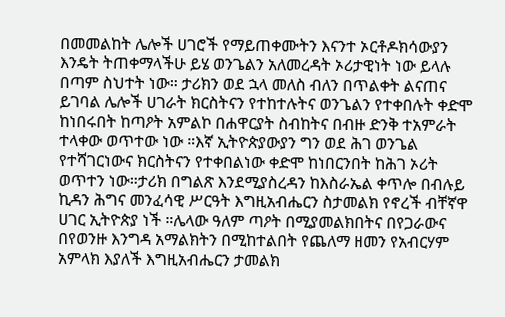በመመልከት ሌሎች ሀገሮች የማይጠቀሙትን እናንተ ኦርቶዶክሳውያን እንዴት ትጠቀማላችሁ ይሄ ወንጌልን አለመረዳት ኦሪታዊነት ነው ይላሉ በጣም ስህተት ነው። ታሪክን ወደ ኋላ መለስ ብለን በጥልቀት ልናጠና ይገባል ሌሎች ሀገራት ክርስትናን የተከተሉትና ወንጌልን የተቀበሉት ቀድሞ ከነበሩበት ከጣዖት አምልኮ በሐዋርያት ስብከትና በብዙ ድንቅ ተአምራት ተላቀው ወጥተው ነው ።እኛ ኢትዮጵያውያን ግን ወደ ሕገ ወንጌል የተሻገርነውና ክርስትናን የተቀበልነው ቀድሞ ከነበርንበት ከሕገ ኦሪት ወጥተን ነው።ታሪክ በግልጽ እንደሚያስረዳን ከእስራኤል ቀጥሎ በብሉይ ኪዳን ሕግና መንፈሳዊ ሥርዓት እግዚአብሔርን ስታመልክ የኖረች ብቸኛዋ ሀገር ኢትዮጵያ ነች ።ሌላው ዓለም ጣዖት በሚያመልክበትና በየጋራውና በየወንዙ እንግዳ አማልክትን በሚከተልበት የጨለማ ዘመን የአብርሃም አምላክ እያለች እግዚአብሔርን ታመልክ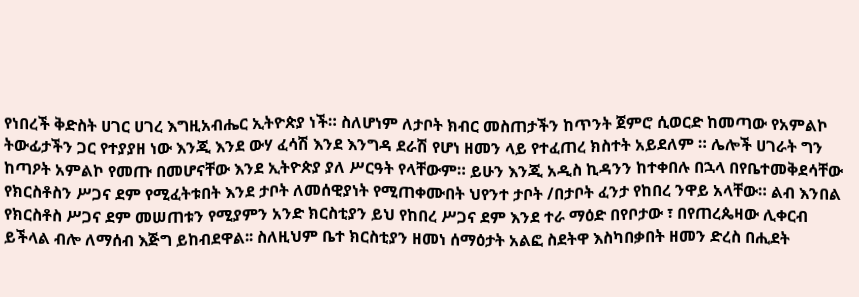የነበረች ቅድስት ሀገር ሀገረ እግዚአብሔር ኢትዮጵያ ነች። ስለሆነም ለታቦት ክብር መስጠታችን ከጥንት ጀምሮ ሲወርድ ከመጣው የአምልኮ ትውፊታችን ጋር የተያያዘ ነው እንጂ እንደ ውሃ ፈሳሽ እንደ እንግዳ ደራሽ የሆነ ዘመን ላይ የተፈጠረ ክስተት አይደለም ። ሌሎች ሀገራት ግን ከጣዖት አምልኮ የመጡ በመሆናቸው እንደ ኢትዮጵያ ያለ ሥርዓት የላቸውም። ይሁን እንጂ አዲስ ኪዳንን ከተቀበሉ በኋላ በየቤተመቅደሳቸው የክርስቶስን ሥጋና ደም የሚፈትቱበት እንደ ታቦት ለመሰዊያነት የሚጠቀሙበት ህየንተ ታቦት /በታቦት ፈንታ የከበረ ንዋይ አላቸው። ልብ እንበል የክርስቶስ ሥጋና ደም መሠጠቱን የሚያምን አንድ ክርስቲያን ይህ የከበረ ሥጋና ደም እንደ ተራ ማዕድ በየቦታው ፣ በየጠረጴዛው ሊቀርብ ይችላል ብሎ ለማሰብ እጅግ ይከብደዋል፡፡ ስለዚህም ቤተ ክርስቲያን ዘመነ ሰማዕታት አልፎ ስደትዋ እስካበቃበት ዘመን ድረስ በሒደት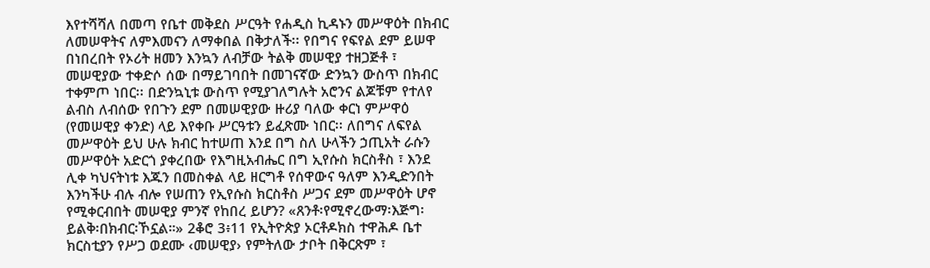እየተሻሻለ በመጣ የቤተ መቅደስ ሥርዓት የሐዲስ ኪዳኑን መሥዋዕት በክብር ለመሠዋትና ለምእመናን ለማቀበል በቅታለች፡፡ የበግና የፍየል ደም ይሠዋ በነበረበት የኦሪት ዘመን እንኳን ለብቻው ትልቅ መሠዊያ ተዘጋጅቶ ፣ መሠዊያው ተቀድሶ ሰው በማይገባበት በመገናኛው ድንኳን ውስጥ በክብር ተቀምጦ ነበር፡፡ በድንኳኒቱ ውስጥ የሚያገለግሉት አሮንና ልጆቹም የተለየ ልብስ ለብሰው የበጉን ደም በመሠዊያው ዙሪያ ባለው ቀርነ ምሥዋዕ (የመሠዊያ ቀንድ) ላይ እየቀቡ ሥርዓቱን ይፈጽሙ ነበር፡፡ ለበግና ለፍየል መሥዋዕት ይህ ሁሉ ክብር ከተሠጠ እንደ በግ ስለ ሁላችን ኃጢአት ራሱን መሥዋዕት አድርጎ ያቀረበው የእግዚአብሔር በግ ኢየሱስ ክርስቶስ ፣ እንደ ሊቀ ካህናትነቱ እጁን በመስቀል ላይ ዘርግቶ የሰዋውና ዓለም እንዲድንበት እንካችሁ ብሉ ብሎ የሠጠን የኢየሱስ ክርስቶስ ሥጋና ደም መሥዋዕት ሆኖ የሚቀርብበት መሠዊያ ምንኛ የከበረ ይሆን? «ጸንቶ፡የሚኖረውማ፡እጅግ፡ይልቅ፡በክብር፡ኾኗል።» 2ቆሮ 3፥11 የኢትዮጵያ ኦርቶዶክስ ተዋሕዶ ቤተ ክርስቲያን የሥጋ ወደሙ ‹መሠዊያ› የምትለው ታቦት በቅርጽም ፣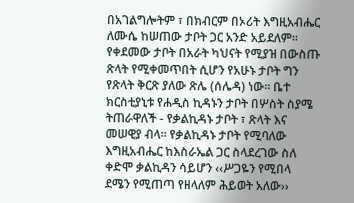በአገልግሎትም ፣ በክብርም በኦሪት እግዚአብሔር ለሙሴ ከሠጠው ታቦት ጋር አንድ አይደለም፡፡ የቀደመው ታቦት በአራት ካህናት የሚያዝ በውስጡ ጽላት የሚቀመጥበት ሲሆን የአሁኑ ታቦት ግን የጽላት ቅርጽ ያለው ጽሌ (ሰሌዳ) ነው፡፡ ቤተ ክርስቲያኒቱ የሐዲስ ኪዳኑን ታቦት በሦስት ስያሜ ትጠራዋለች - የቃልኪዳኑ ታቦት ፣ ጽላት እና መሠዊያ ብላ፡፡ የቃልኪዳኑ ታቦት የሚባለው እግዚአብሔር ከእስራኤል ጋር ስላደረገው ስለ ቀድሞ ቃልኪዳን ሳይሆን ‹‹ሥጋዬን የሚበላ ደሜን የሚጠጣ የዘላለም ሕይወት አለው››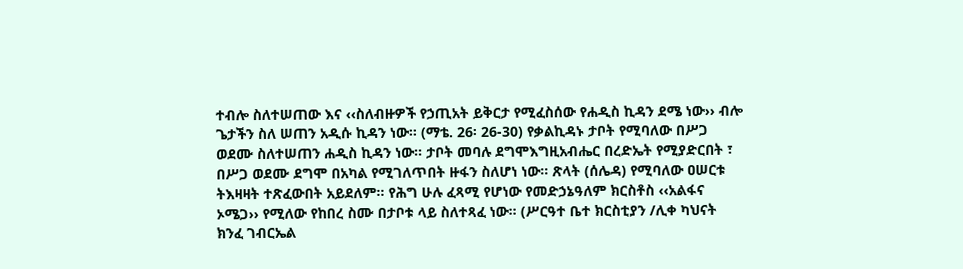ተብሎ ስለተሠጠው እና ‹‹ስለብዙዎች የኃጢአት ይቅርታ የሚፈስሰው የሐዲስ ኪዳን ደሜ ነው›› ብሎ ጌታችን ስለ ሠጠን አዲሱ ኪዳን ነው፡፡ (ማቴ. 26፡ 26-30) የቃልኪዳኑ ታቦት የሚባለው በሥጋ ወደሙ ስለተሠጠን ሐዲስ ኪዳን ነው፡፡ ታቦት መባሉ ደግሞእግዚአብሔር በረድኤት የሚያድርበት ፣ በሥጋ ወደሙ ደግሞ በአካል የሚገለጥበት ዙፋን ስለሆነ ነው፡፡ ጽላት (ሰሌዳ) የሚባለው ዐሠርቱ ትእዛዛት ተጽፈውበት አይደለም፡፡ የሕግ ሁሉ ፈጻሚ የሆነው የመድኃኔዓለም ክርስቶስ ‹‹አልፋና ኦሜጋ›› የሚለው የከበረ ስሙ በታቦቱ ላይ ስለተጻፈ ነው፡፡ (ሥርዓተ ቤተ ክርስቲያን /ሊቀ ካህናት ክንፈ ገብርኤል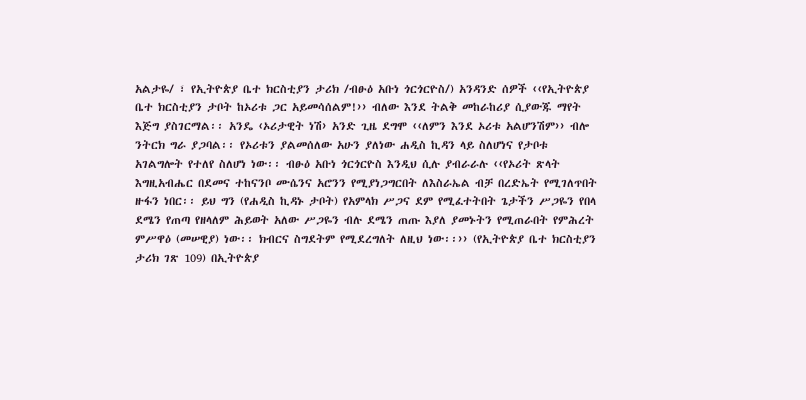አልታዬ/ ፣ የኢትዮጵያ ቤተ ክርስቲያን ታሪክ /ብፁዕ አቡነ ጎርጎርዮስ/) አንዳንድ ሰዎች ‹‹የኢትዮጵያ ቤተ ክርስቲያን ታቦት ከኦሪቱ ጋር አይመሳሰልም!›› ብለው እንደ ትልቅ መከራከሪያ ሲያውጁ ማየት እጅግ ያስገርማል፡፡ አንዴ ‹ኦሪታዊት ነሽ› አንድ ጊዜ ደግሞ ‹‹ለምን እንደ ኦሪቱ አልሆንሽም›› ብሎ ንትርክ ግራ ያጋባል፡፡ የኦሪቱን ያልመሰለው አሁን ያለነው ሐዲስ ኪዳን ላይ ስለሆነና የታቦቱ አገልግሎት የተለየ ስለሆነ ነው፡፡ ብፁዕ አቡነ ጎርጎርዮስ እንዲህ ሲሉ ያብራራሉ ‹‹የኦሪት ጽላት እግዚአብሔር በደመና ተከናንቦ ሙሴንና አሮንን የሚያነጋግርበት ለእስራኤል ብቻ በረድኤት የሚገለጥበት ዙፋን ነበር፡፡ ይህ ግን (የሐዲስ ኪዳኑ ታቦት) የአምላክ ሥጋና ደም የሚፈተትበት ጌታችን ሥጋዬን የበላ ደሜን የጠጣ የዘላለም ሕይወት አለው ሥጋዬን ብሉ ደሜን ጠጡ እያለ ያመኑትን የሚጠራበት የምሕረት ምሥዋዕ (መሠዊያ) ነው፡፡ ክብርና ስግደትም የሚደረግለት ለዚህ ነው፡፡›› (የኢትዮጵያ ቤተ ክርስቲያን ታሪክ ገጽ 109) በኢትዮጵያ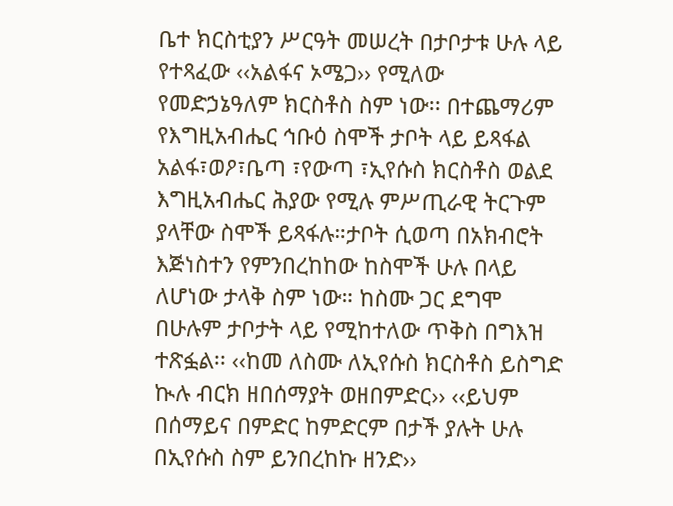ቤተ ክርስቲያን ሥርዓት መሠረት በታቦታቱ ሁሉ ላይ የተጻፈው ‹‹አልፋና ኦሜጋ›› የሚለው የመድኃኔዓለም ክርስቶስ ስም ነው፡፡ በተጨማሪም የእግዚአብሔር ኅቡዕ ስሞች ታቦት ላይ ይጻፋል አልፋ፣ወዖ፣ቤጣ ፣የውጣ ፣ኢየሱስ ክርስቶስ ወልደ እግዚአብሔር ሕያው የሚሉ ምሥጢራዊ ትርጉም ያላቸው ስሞች ይጻፋሉ።ታቦት ሲወጣ በአክብሮት እጅነስተን የምንበረከከው ከስሞች ሁሉ በላይ ለሆነው ታላቅ ስም ነው። ከስሙ ጋር ደግሞ በሁሉም ታቦታት ላይ የሚከተለው ጥቅስ በግእዝ ተጽፏል፡፡ ‹‹ከመ ለስሙ ለኢየሱስ ክርስቶስ ይስግድ ኲሉ ብርክ ዘበሰማያት ወዘበምድር›› ‹‹ይህም በሰማይና በምድር ከምድርም በታች ያሉት ሁሉ በኢየሱስ ስም ይንበረከኩ ዘንድ››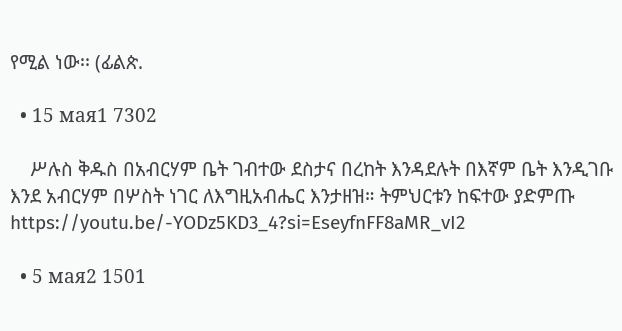የሚል ነው፡፡ (ፊልጵ.

  • 15 мая1 7302

    ሥሉስ ቅዱስ በአብርሃም ቤት ገብተው ደስታና በረከት እንዳደሉት በእኛም ቤት እንዲገቡ እንደ አብርሃም በሦስት ነገር ለእግዚአብሔር እንታዘዝ። ትምህርቱን ከፍተው ያድምጡ https://youtu.be/-YODz5KD3_4?si=EseyfnFF8aMR_vI2

  • 5 мая2 1501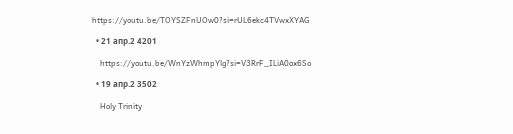https://youtu.be/TOYSZFnUOw0?si=rUL6ekc4TVwxXYAG

  • 21 апр.2 4201

    https://youtu.be/WnYzWhmpYlg?si=V3RrF_ILiA0ox6So

  • 19 апр.2 3502

    Holy Trinity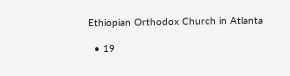Ethiopian Orthodox Church in Atlanta

  • 19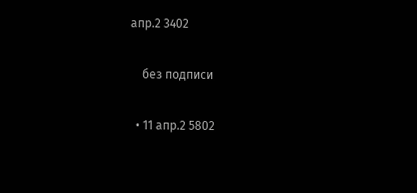апр.2 3402

    без подписи

  • 11 апр.2 5802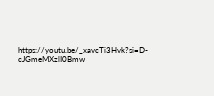https://youtu.be/_xavcTi3Hvk?si=D-cJGmeMXzlI0Bmw